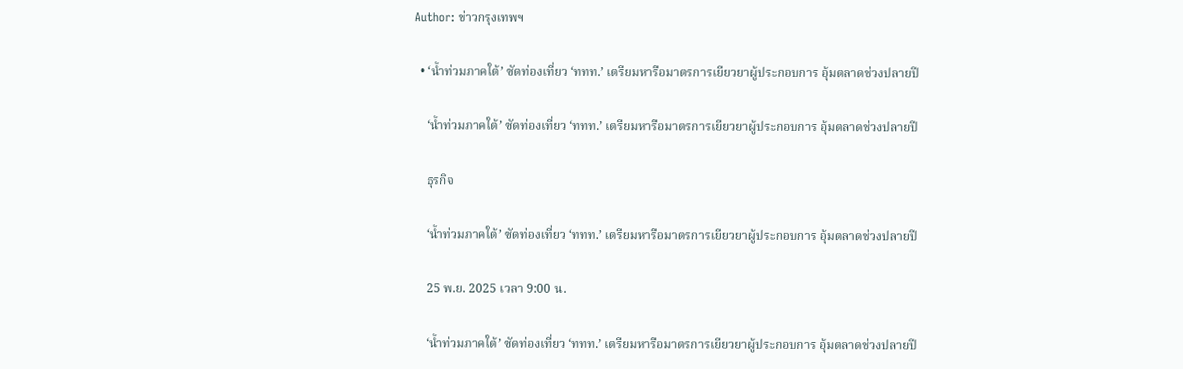Author: ข่าวกรุงเทพฯ

  • ‘น้ำท่วมภาคใต้’ ซัดท่องเที่ยว ‘ททท.’ เตรียมหารือมาตรการเยียวยาผู้ประกอบการ อุ้มตลาดช่วงปลายปี

    ‘น้ำท่วมภาคใต้’ ซัดท่องเที่ยว ‘ททท.’ เตรียมหารือมาตรการเยียวยาผู้ประกอบการ อุ้มตลาดช่วงปลายปี

    ธุรกิจ

    ‘น้ำท่วมภาคใต้’ ซัดท่องเที่ยว ‘ททท.’ เตรียมหารือมาตรการเยียวยาผู้ประกอบการ อุ้มตลาดช่วงปลายปี

    25 พ.ย. 2025 เวลา 9:00 น.

    ‘น้ำท่วมภาคใต้’ ซัดท่องเที่ยว ‘ททท.’ เตรียมหารือมาตรการเยียวยาผู้ประกอบการ อุ้มตลาดช่วงปลายปี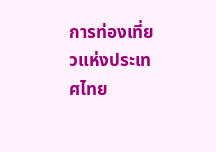การท่องเที่ยวแห่งประเทศไทย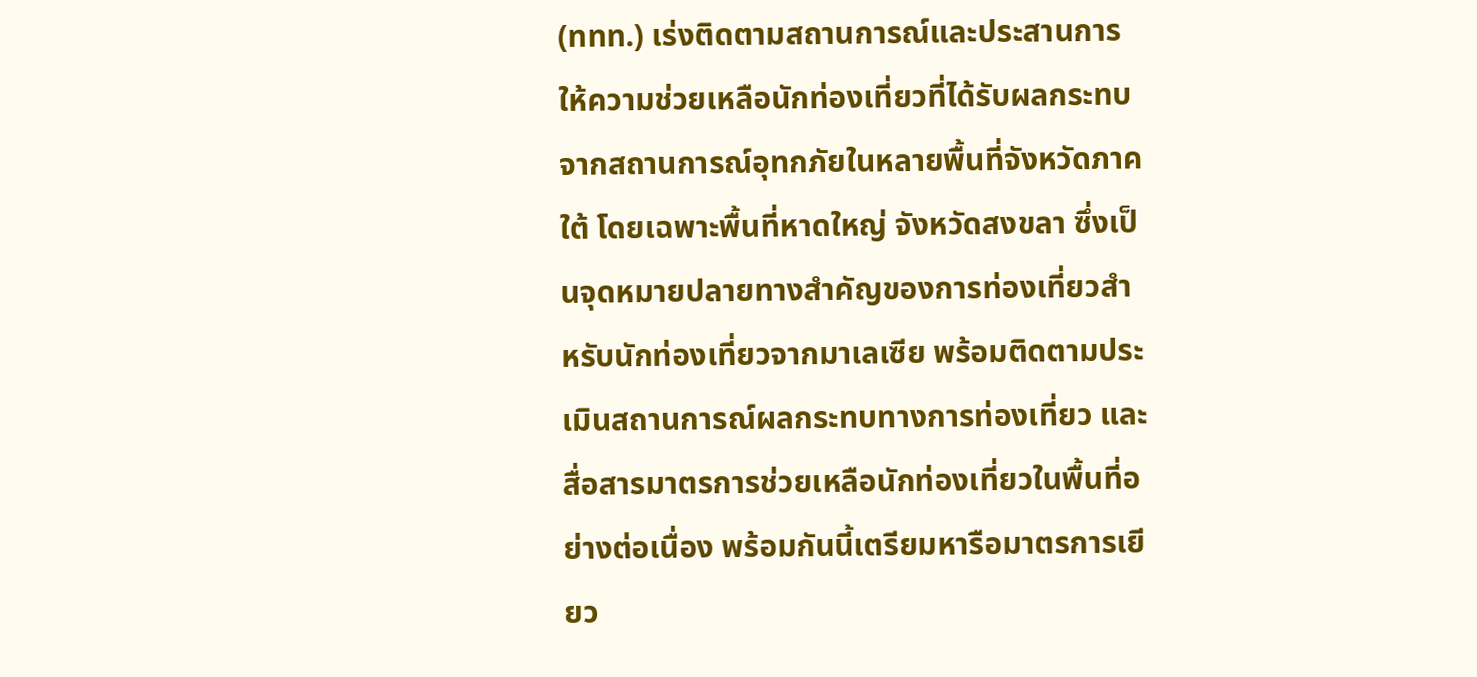(ททท.) เร่งติดตามสถานการณ์และประสานการให้ความช่วยเหลือนักท่องเที่ยวที่ได้รับผลกระทบจากสถานการณ์อุทกภัยในหลายพื้นที่จังหวัดภาคใต้ โดยเฉพาะพื้นที่หาดใหญ่ จังหวัดสงขลา ซึ่งเป็นจุดหมายปลายทางสำคัญของการท่องเที่ยวสำหรับนักท่องเที่ยวจากมาเลเซีย พร้อมติดตามประเมินสถานการณ์ผลกระทบทางการท่องเที่ยว และสื่อสารมาตรการช่วยเหลือนักท่องเที่ยวในพื้นที่อย่างต่อเนื่อง พร้อมกันนี้เตรียมหารือมาตรการเยียว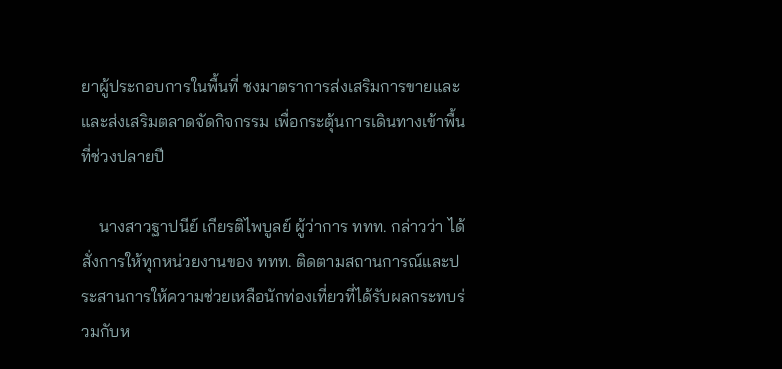ยาผู้ประกอบการในพื้นที่ ชงมาตราการส่งเสริมการขายและและส่งเสริมตลาดจัดกิจกรรม เพื่อกระตุ้นการเดินทางเข้าพื้นที่ช่วงปลายปี

    นางสาวฐาปนีย์ เกียรติไพบูลย์ ผู้ว่าการ ททท. กล่าวว่า ได้สั่งการให้ทุกหน่วยงานของ ททท. ติดตามสถานการณ์และประสานการให้ความช่วยเหลือนักท่องเที่ยวที่ได้รับผลกระทบร่วมกับห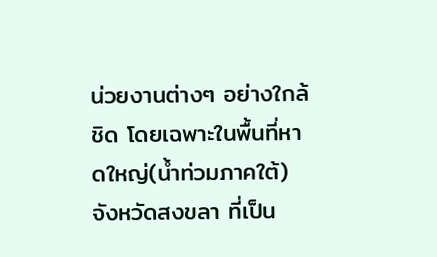น่วยงานต่างๆ อย่างใกล้ชิด โดยเฉพาะในพื้นที่หาดใหญ่(น้ำท่วมภาคใต้) จังหวัดสงขลา ที่เป็น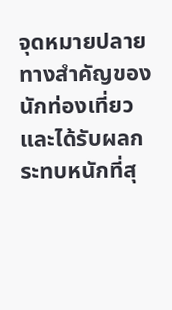จุดหมายปลายทางสำคัญของนักท่องเที่ยวและได้รับผลกระทบหนักที่สุ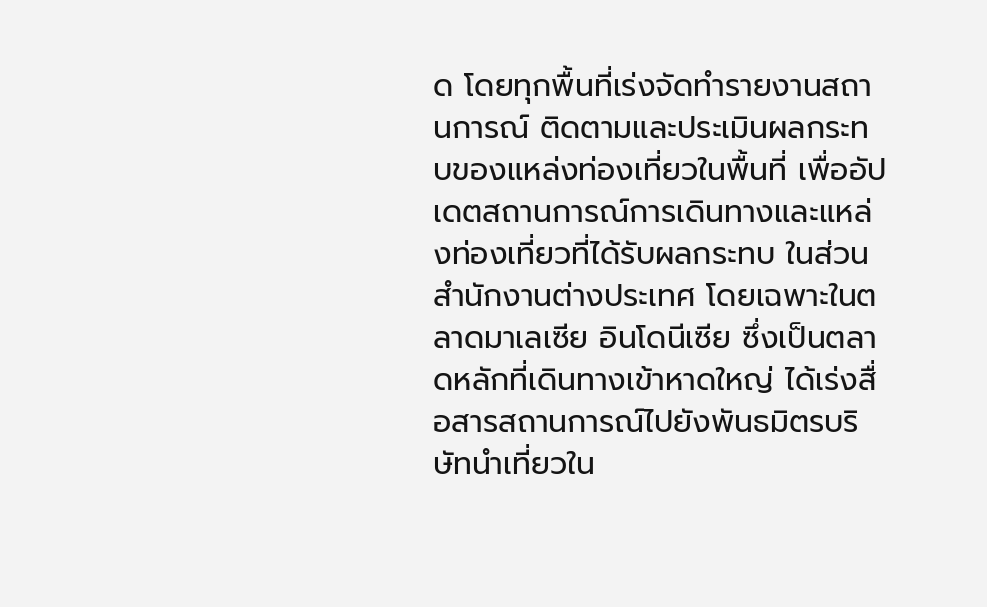ด โดยทุกพื้นที่เร่งจัดทำรายงานสถานการณ์ ติดตามและประเมินผลกระทบของแหล่งท่องเที่ยวในพื้นที่ เพื่ออัปเดตสถานการณ์การเดินทางและแหล่งท่องเที่ยวที่ได้รับผลกระทบ ในส่วนสำนักงานต่างประเทศ โดยเฉพาะในตลาดมาเลเซีย อินโดนีเซีย ซึ่งเป็นตลาดหลักที่เดินทางเข้าหาดใหญ่ ได้เร่งสื่อสารสถานการณ์ไปยังพันธมิตรบริษัทนำเที่ยวใน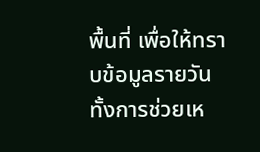พื้นที่ เพื่อให้ทราบข้อมูลรายวัน ทั้งการช่วยเห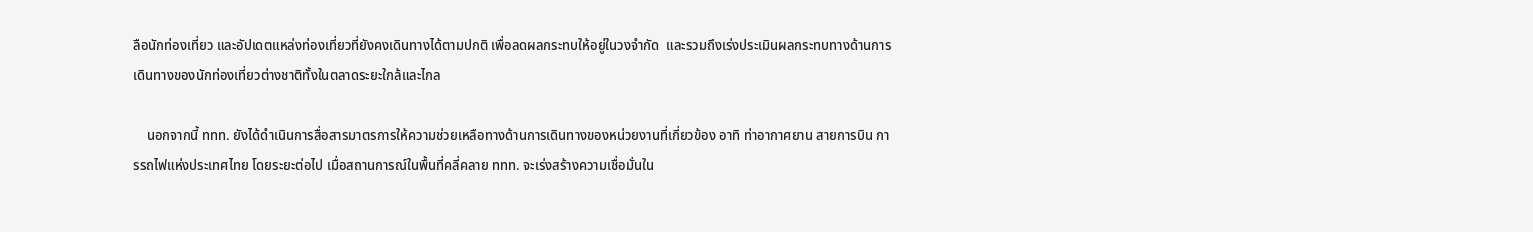ลือนักท่องเที่ยว และอัปเดตแหล่งท่องเที่ยวที่ยังคงเดินทางได้ตามปกติ เพื่อลดผลกระทบให้อยู่ในวงจำกัด  และรวมถึงเร่งประเมินผลกระทบทางด้านการเดินทางของนักท่องเที่ยวต่างชาติทั้งในตลาดระยะใกล้และไกล

    นอกจากนี้ ททท. ยังได้ดำเนินการสื่อสารมาตรการให้ความช่วยเหลือทางด้านการเดินทางของหน่วยงานที่เกี่ยวข้อง อาทิ ท่าอากาศยาน สายการบิน การรถไฟแห่งประเทศไทย โดยระยะต่อไป เมื่อสถานการณ์ในพื้นที่คลี่คลาย ททท. จะเร่งสร้างความเชื่อมั่นใน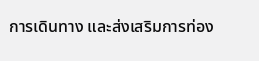การเดินทาง และส่งเสริมการท่อง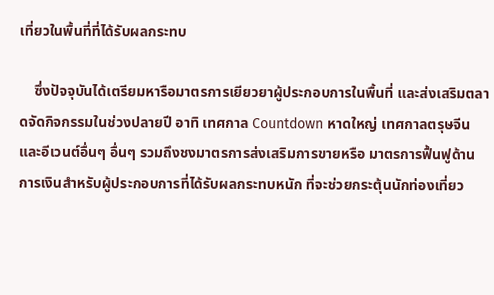เที่ยวในพื้นที่ที่ได้รับผลกระทบ

    ซึ่งปัจจุบันได้เตรียมหารือมาตรการเยียวยาผู้ประกอบการในพื้นที่ และส่งเสริมตลาดจัดกิจกรรมในช่วงปลายปี อาทิ เทศกาล Countdown หาดใหญ่ เทศกาลตรุษจีน และอีเวนต์อื่นๆ อื่นๆ รวมถึงชงมาตรการส่งเสริมการขายหรือ มาตรการฟื้นฟูด้านการเงินสำหรับผู้ประกอบการที่ได้รับผลกระทบหนัก ที่จะช่วยกระตุ้นนักท่องเที่ยว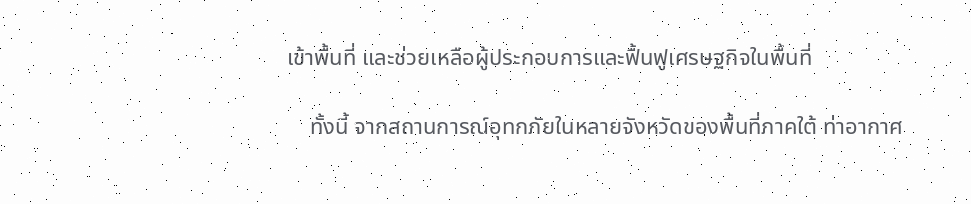เข้าพื้นที่ และช่วยเหลือผู้ประกอบการและฟื้นฟูเศรษฐกิจในพื้นที่

    ทั้งนี้ จากสถานการณ์อุทกภัยในหลายจังหวัดของพื้นที่ภาคใต้ ท่าอากาศ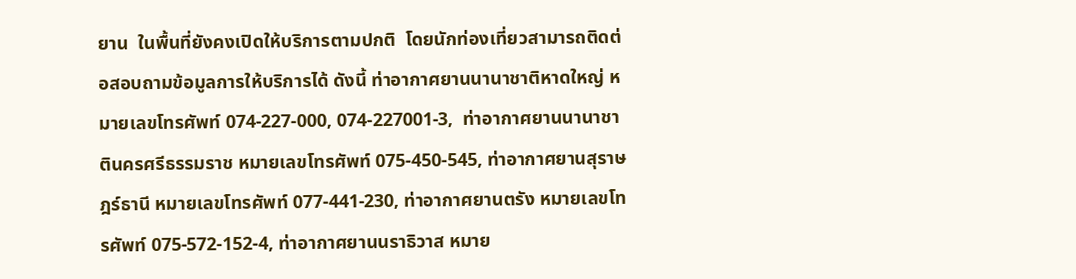ยาน  ในพื้นที่ยังคงเปิดให้บริการตามปกติ  โดยนักท่องเที่ยวสามารถติดต่อสอบถามข้อมูลการให้บริการได้ ดังนี้ ท่าอากาศยานนานาชาติหาดใหญ่ หมายเลขโทรศัพท์ 074-227-000, 074-227001-3,  ท่าอากาศยานนานาชาตินครศรีธรรมราช หมายเลขโทรศัพท์ 075-450-545, ท่าอากาศยานสุราษฎร์ธานี หมายเลขโทรศัพท์ 077-441-230, ท่าอากาศยานตรัง หมายเลขโทรศัพท์ 075-572-152-4, ท่าอากาศยานนราธิวาส หมาย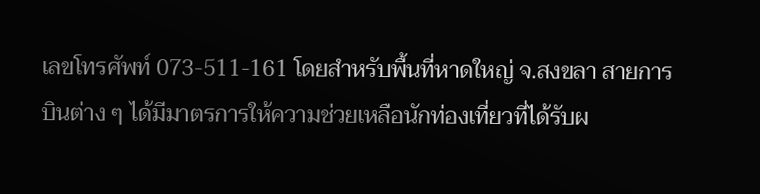เลขโทรศัพท์ 073-511-161 โดยสำหรับพื้นที่หาดใหญ่ จ.สงขลา สายการบินต่าง ๆ ได้มีมาตรการให้ความช่วยเหลือนักท่องเที่ยวที่ได้รับผ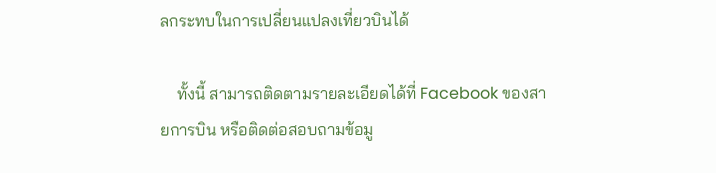ลกระทบในการเปลี่ยนแปลงเที่ยวบินได้

    ทั้งนี้ สามารถติดตามรายละเอียดได้ที่ Facebook ของสายการบิน หรือติดต่อสอบถามข้อมู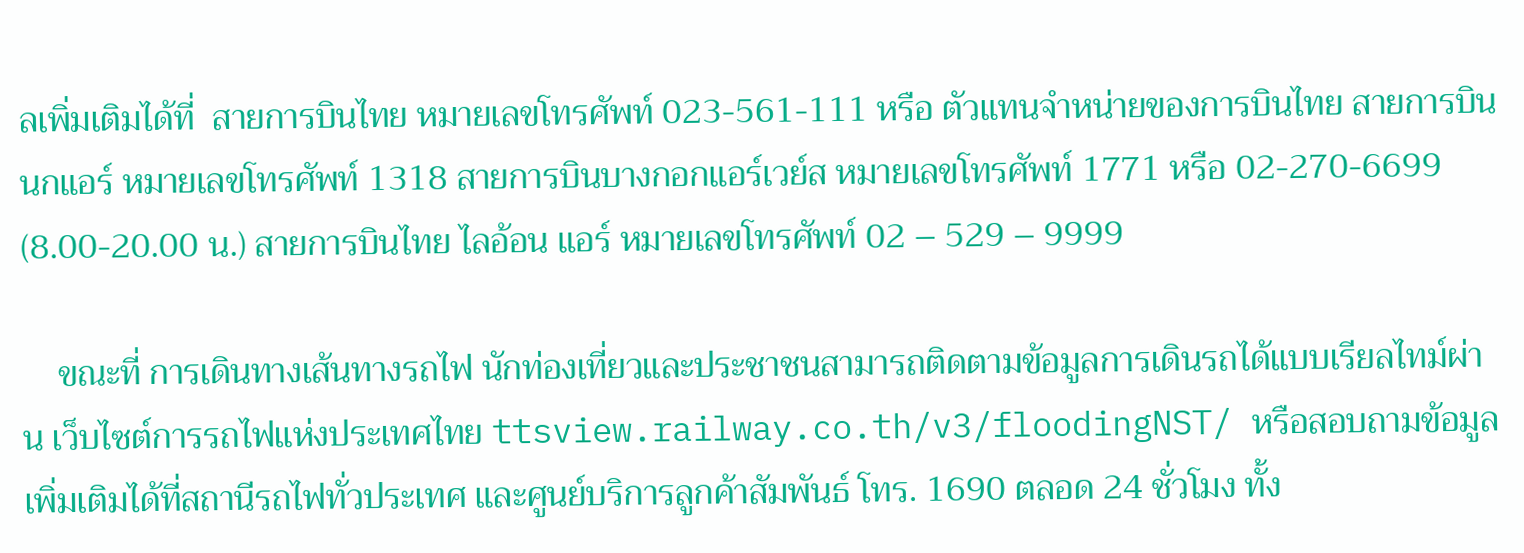ลเพิ่มเติมได้ที่  สายการบินไทย หมายเลขโทรศัพท์ 023-561-111 หรือ ตัวแทนจำหน่ายของการบินไทย สายการบินนกแอร์ หมายเลขโทรศัพท์ 1318 สายการบินบางกอกแอร์เวย์ส หมายเลขโทรศัพท์ 1771 หรือ 02-270-6699 (8.00-20.00 น.) สายการบินไทย ไลอ้อน แอร์ หมายเลขโทรศัพท์ 02 – 529 – 9999

    ขณะที่ การเดินทางเส้นทางรถไฟ นักท่องเที่ยวและประชาชนสามารถติดตามข้อมูลการเดินรถได้แบบเรียลไทม์ผ่าน เว็บไซต์การรถไฟแห่งประเทศไทย ttsview.railway.co.th/v3/floodingNST/ หรือสอบถามข้อมูลเพิ่มเติมได้ที่สถานีรถไฟทั่วประเทศ และศูนย์บริการลูกค้าสัมพันธ์ โทร. 1690 ตลอด 24 ชั่วโมง ทั้ง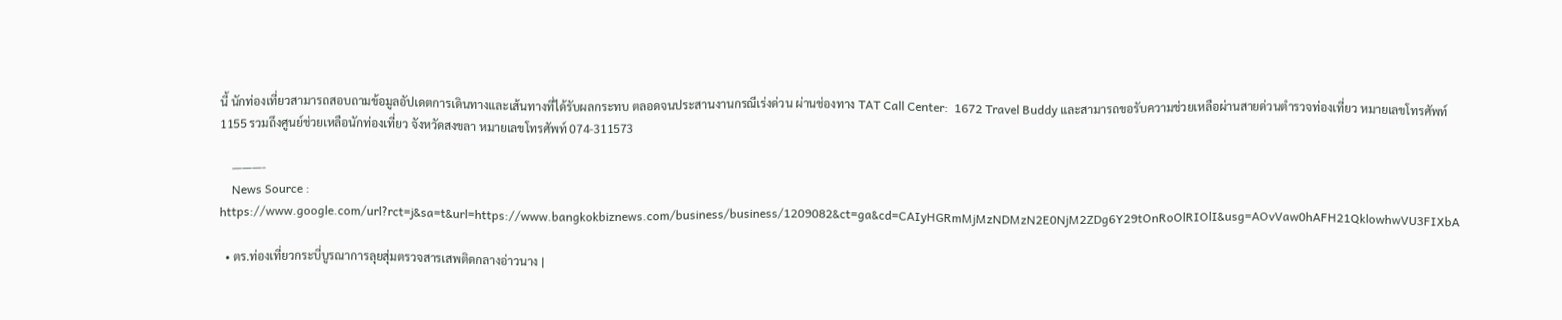นี้ นักท่องเที่ยวสามารถสอบถามข้อมูลอัปเดตการเดินทางและเส้นทางที่ได้รับผลกระทบ ตลอดจนประสานงานกรณีเร่งด่วน ผ่านช่องทาง TAT Call Center:  1672 Travel Buddy และสามารถขอรับความช่วยเหลือผ่านสายด่วนตำรวจท่องเที่ยว หมายเลขโทรศัพท์ 1155 รวมถึงศูนย์ช่วยเหลือนักท่องเที่ยว จังหวัดสงขลา หมายเลขโทรศัพท์ 074-311573

    ———-
    News Source : https://www.google.com/url?rct=j&sa=t&url=https://www.bangkokbiznews.com/business/business/1209082&ct=ga&cd=CAIyHGRmMjMzNDMzN2E0NjM2ZDg6Y29tOnRoOlRIOlI&usg=AOvVaw0hAFH21QklowhwVU3FIXbA

  • ตร.ท่องเที่ยวกระบี่บูรณาการลุยสุ่มตรวจสารเสพติดกลางอ่าวนาง |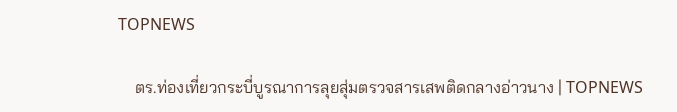TOPNEWS

    ตร.ท่องเที่ยวกระบี่บูรณาการลุยสุ่มตรวจสารเสพติดกลางอ่าวนาง | TOPNEWS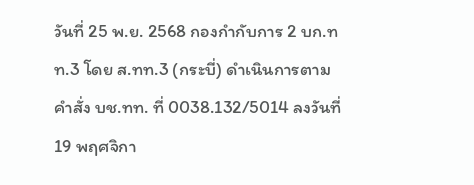วันที่ 25 พ.ย. 2568 กองกำกับการ 2 บก.ทท.3 โดย ส.ทท.3 (กระบี่) ดำเนินการตามคำสั่ง บช.ทท. ที่ 0038.132/5014 ลงวันที่ 19 พฤศจิกา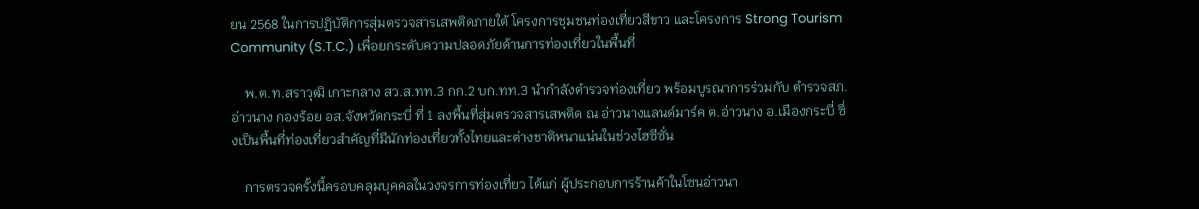ยน 2568 ในการปฏิบัติการสุ่มตรวจสารเสพติดภายใต้ โครงการชุมชนท่องเที่ยวสีขาว และโครงการ Strong Tourism Community (S.T.C.) เพื่อยกระดับความปลอดภัยด้านการท่องเที่ยวในพื้นที่

    พ.ต.ท.สราวุฒิ เกาะกลาง สว.ส.ทท.3 กก.2 บก.ทท.3 นำกำลังตำรวจท่องเที่ยว พร้อมบูรณาการร่วมกับ ตำรวจสภ.อ่าวนาง กองร้อย อส.จังหวัดกระบี่ ที่ 1 ลงพื้นที่สุ่มตรวจสารเสพติด ณ อ่าวนางแลนด์มาร์ค ต.อ่าวนาง อ.เมืองกระบี่ ซึ่งเป็นพื้นที่ท่องเที่ยวสำคัญที่มีนักท่องเที่ยวทั้งไทยและต่างชาติหนาแน่นในช่วงไฮซีซั่น

    การตรวจครั้งนี้ครอบคลุมบุคคลในวงจรการท่องเที่ยว ได้แก่ ผู้ประกอบการร้านค้าในโซนอ่าวนา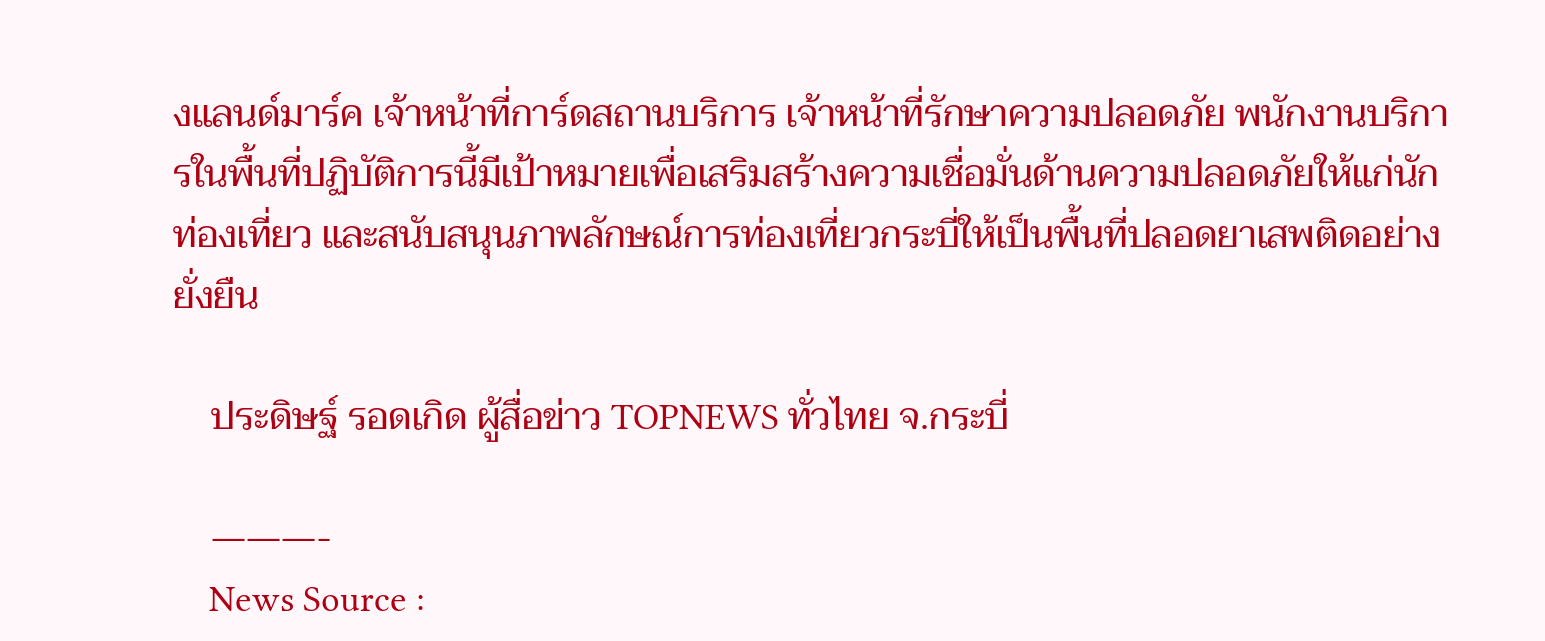งแลนด์มาร์ค เจ้าหน้าที่การ์ดสถานบริการ เจ้าหน้าที่รักษาความปลอดภัย พนักงานบริการในพื้นที่ปฏิบัติการนี้มีเป้าหมายเพื่อเสริมสร้างความเชื่อมั่นด้านความปลอดภัยให้แก่นักท่องเที่ยว และสนับสนุนภาพลักษณ์การท่องเที่ยวกระบี่ให้เป็นพื้นที่ปลอดยาเสพติดอย่างยั่งยืน

    ประดิษฐ์ รอดเกิด ผู้สื่อข่าว TOPNEWS ทั่วไทย จ.กระบี่

    ———-
    News Source :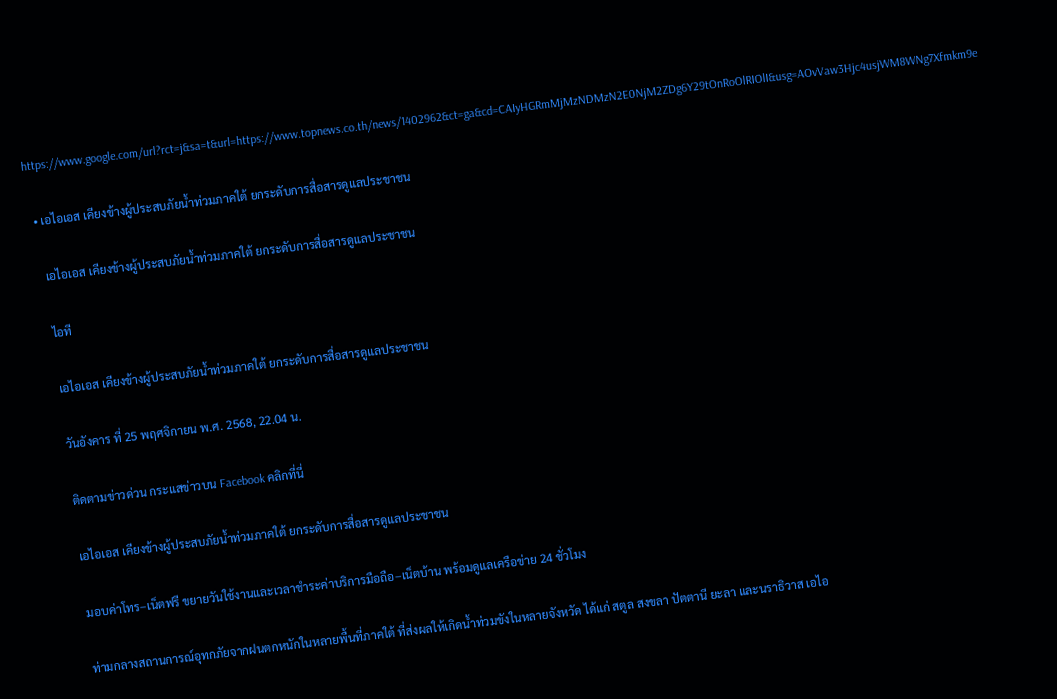https://www.google.com/url?rct=j&sa=t&url=https://www.topnews.co.th/news/1402962&ct=ga&cd=CAIyHGRmMjMzNDMzN2E0NjM2ZDg6Y29tOnRoOlRIOlI&usg=AOvVaw3Hjc4usjWM8WNg7Xfmkm9e

  • เอไอเอส เคียงข้างผู้ประสบภัยน้ำท่วมภาคใต้ ยกระดับการสื่อสารดูแลประชาชน

    เอไอเอส เคียงข้างผู้ประสบภัยน้ำท่วมภาคใต้ ยกระดับการสื่อสารดูแลประชาชน

    ไอที

    เอไอเอส เคียงข้างผู้ประสบภัยน้ำท่วมภาคใต้ ยกระดับการสื่อสารดูแลประชาชน

    วันอังคาร ที่ 25 พฤศจิกายน พ.ศ. 2568, 22.04 น.

    ติดตามข่าวด่วน กระแสข่าวบน Facebook คลิกที่นี่

    เอไอเอส เคียงข้างผู้ประสบภัยน้ำท่วมภาคใต้ ยกระดับการสื่อสารดูแลประชาชน

    มอบค่าโทร–เน็ตฟรี ขยายวันใช้งานและเวลาชำระค่าบริการมือถือ–เน็ตบ้าน พร้อมดูแลเครือข่าย 24 ชั่วโมง

    ท่ามกลางสถานการณ์อุทกภัยจากฝนตกหนักในหลายพื้นที่ภาคใต้ ที่ส่งผลให้เกิดน้ำท่วมขังในหลายจังหวัด ได้แก่ สตูล สงขลา ปัตตานี ยะลา และนราธิวาส เอไอ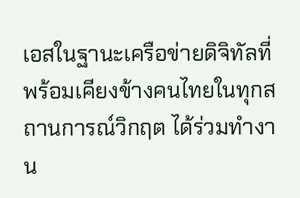เอสในฐานะเครือข่ายดิจิทัลที่พร้อมเคียงข้างคนไทยในทุกสถานการณ์วิกฤต ได้ร่วมทำงาน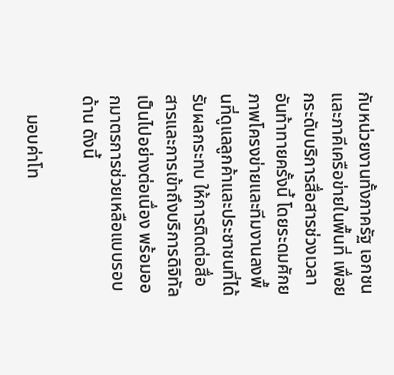กับหน่วยงานทั้งภาครัฐ เอกชน และภาคีเครือข่ายในพื้นที่ เพื่อยกระดับบริการสื่อสารช่วงเวลาอันท้าทายครั้งนี้ โดยระดมศักยภาพโครงข่ายและทีมงานลงพื้นที่ดูแลลูกค้าและประชาชนที่ได้รับผลกระทบ ให้การติดต่อสื่อสารและการเข้าถึงบริการดิจิทัลเป็นไปอย่างต่อเนื่อง พร้อมออกมาตรการช่วยเหลือแบบรอบด้าน ดังนี้

    มอบค่าโท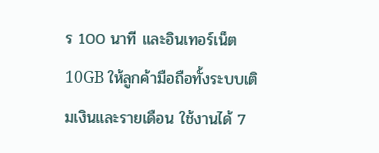ร 100 นาที และอินเทอร์เน็ต 10GB ให้ลูกค้ามือถือทั้งระบบเติมเงินและรายเดือน ใช้งานได้ 7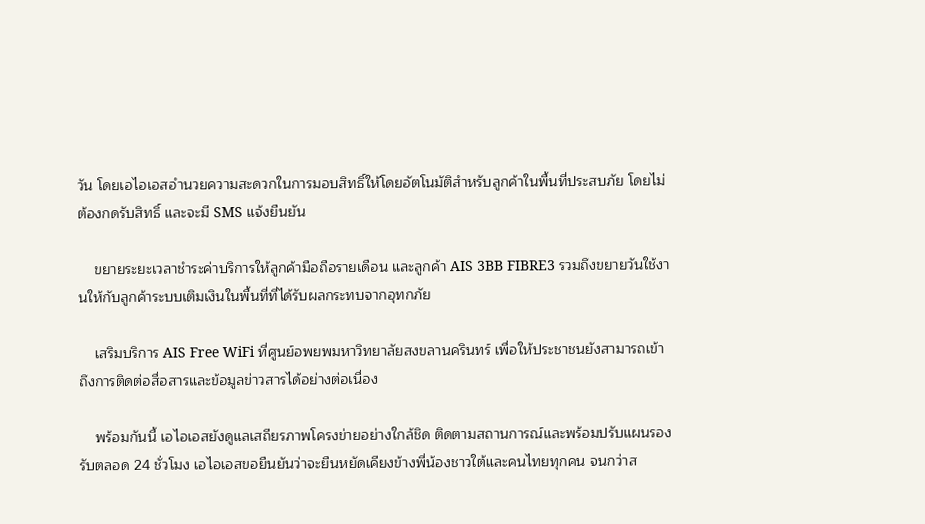วัน โดยเอไอเอสอำนวยความสะดวกในการมอบสิทธิ์ให้โดยอัตโนมัติสำหรับลูกค้าในพื้นที่ประสบภัย โดยไม่ต้องกดรับสิทธิ์ และจะมี SMS แจ้งยืนยัน

    ขยายระยะเวลาชำระค่าบริการให้ลูกค้ามือถือรายเดือน และลูกค้า AIS 3BB FIBRE3 รวมถึงขยายวันใช้งานให้กับลูกค้าระบบเติมเงินในพื้นที่ที่ได้รับผลกระทบจากอุทกภัย

    เสริมบริการ AIS Free WiFi ที่ศูนย์อพยพมหาวิทยาลัยสงขลานครินทร์ เพื่อให้ประชาชนยังสามารถเข้าถึงการติดต่อสื่อสารและข้อมูลข่าวสารได้อย่างต่อเนื่อง

    พร้อมกันนี้ เอไอเอสยังดูแลเสถียรภาพโครงข่ายอย่างใกล้ชิด ติดตามสถานการณ์และพร้อมปรับแผนรองรับตลอด 24 ชั่วโมง เอไอเอสขอยืนยันว่าจะยืนหยัดเคียงข้างพี่น้องชาวใต้และคนไทยทุกคน จนกว่าส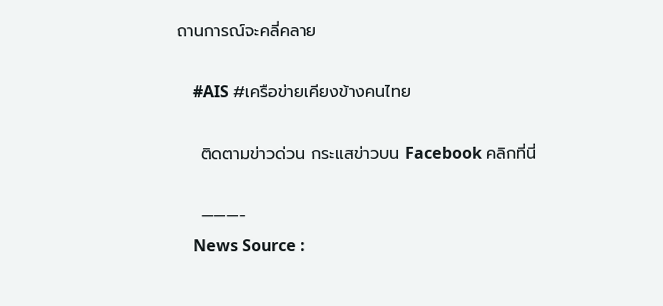ถานการณ์จะคลี่คลาย

    #AIS #เครือข่ายเคียงข้างคนไทย

    ติดตามข่าวด่วน กระแสข่าวบน Facebook คลิกที่นี่

    ———-
    News Source :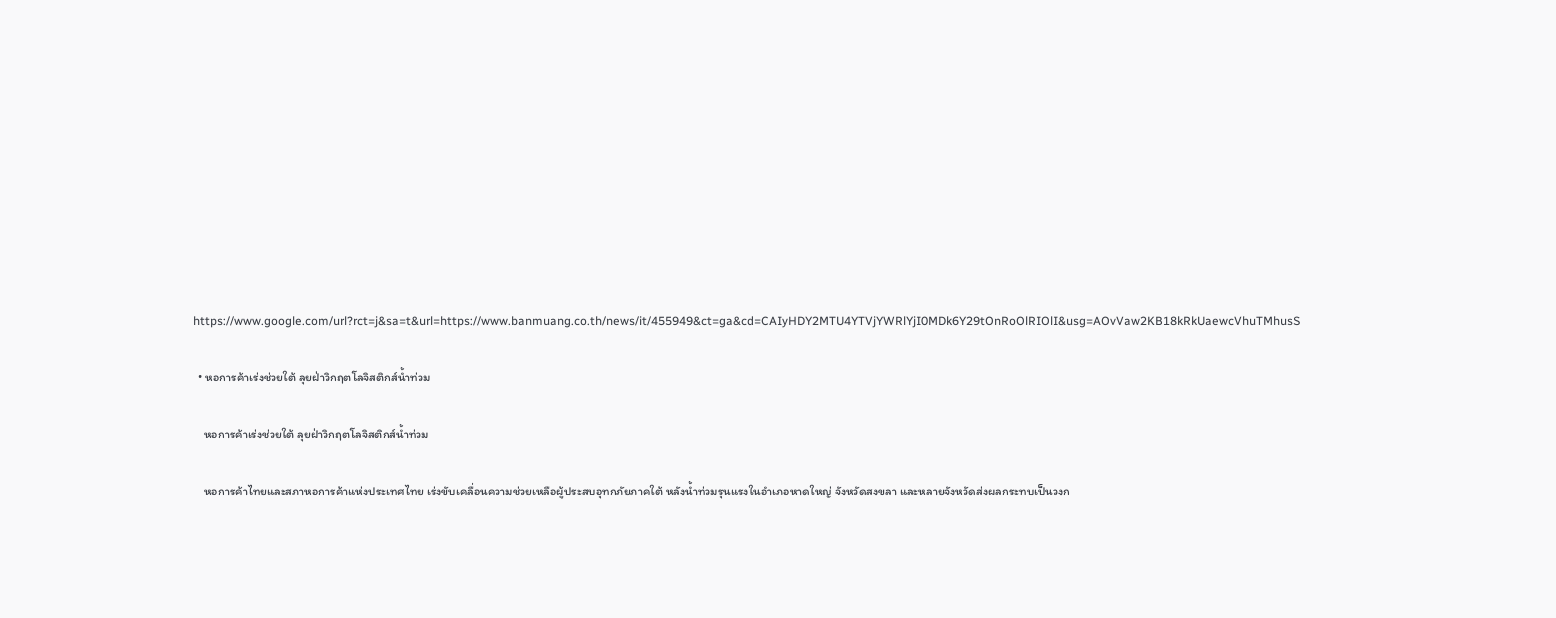https://www.google.com/url?rct=j&sa=t&url=https://www.banmuang.co.th/news/it/455949&ct=ga&cd=CAIyHDY2MTU4YTVjYWRlYjI0MDk6Y29tOnRoOlRIOlI&usg=AOvVaw2KB18kRkUaewcVhuTMhusS

  • หอการค้าเร่งช่วยใต้ ลุยฝ่าวิกฤตโลจิสติกส์น้ำท่วม

    หอการค้าเร่งช่วยใต้ ลุยฝ่าวิกฤตโลจิสติกส์น้ำท่วม

    หอการค้าไทยและสภาหอการค้าแห่งประเทศไทย เร่งขับเคลื่อนความช่วยเหลือผู้ประสบอุทกภัยภาคใต้ หลังน้ำท่วมรุนแรงในอำเภอหาดใหญ่ จังหวัดสงขลา และหลายจังหวัดส่งผลกระทบเป็นวงก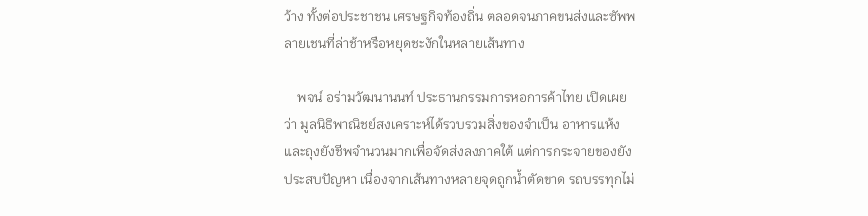ว้าง ทั้งต่อประชาชน เศรษฐกิจท้องถิ่น ตลอดจนภาคขนส่งและซัพพลายเชนที่ล่าช้าหรือหยุดชะงักในหลายเส้นทาง

    พจน์ อร่ามวัฒนานนท์ ประธานกรรมการหอการค้าไทย เปิดเผยว่า มูลนิธิพาณิชย์สงเคราะห์ได้รวบรวมสิ่งของจำเป็น อาหารแห้ง และถุงยังชีพจำนวนมากเพื่อจัดส่งลงภาคใต้ แต่การกระจายของยังประสบปัญหา เนื่องจากเส้นทางหลายจุดถูกน้ำตัดขาด รถบรรทุกไม่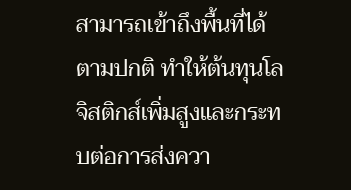สามารถเข้าถึงพื้นที่ได้ตามปกติ ทำให้ต้นทุนโลจิสติกส์เพิ่มสูงและกระทบต่อการส่งควา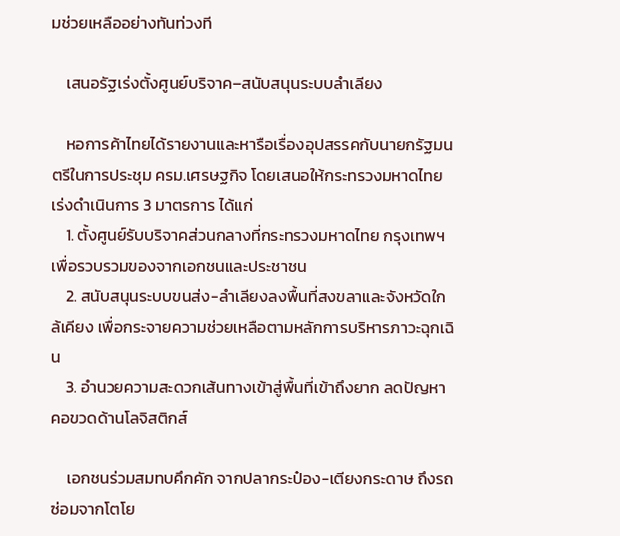มช่วยเหลืออย่างทันท่วงที

    เสนอรัฐเร่งตั้งศูนย์บริจาค–สนับสนุนระบบลำเลียง

    หอการค้าไทยได้รายงานและหารือเรื่องอุปสรรคกับนายกรัฐมนตรีในการประชุม ครม.เศรษฐกิจ โดยเสนอให้กระทรวงมหาดไทยเร่งดำเนินการ 3 มาตรการ ได้แก่
    1. ตั้งศูนย์รับบริจาคส่วนกลางที่กระทรวงมหาดไทย กรุงเทพฯ เพื่อรวบรวมของจากเอกชนและประชาชน
    2. สนับสนุนระบบขนส่ง-ลำเลียงลงพื้นที่สงขลาและจังหวัดใกล้เคียง เพื่อกระจายความช่วยเหลือตามหลักการบริหารภาวะฉุกเฉิน
    3. อำนวยความสะดวกเส้นทางเข้าสู่พื้นที่เข้าถึงยาก ลดปัญหาคอขวดด้านโลจิสติกส์

    เอกชนร่วมสมทบคึกคัก จากปลากระป๋อง-เตียงกระดาษ ถึงรถซ่อมจากโตโย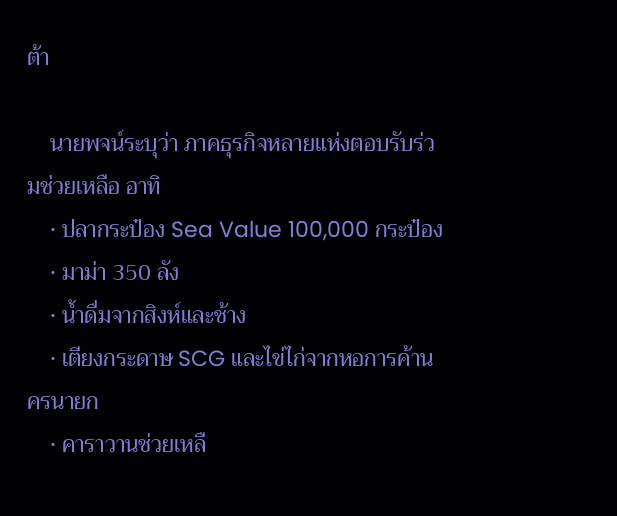ต้า

    นายพจน์ระบุว่า ภาคธุรกิจหลายแห่งตอบรับร่วมช่วยเหลือ อาทิ
    • ปลากระป๋อง Sea Value 100,000 กระป๋อง
    • มาม่า 350 ลัง
    • น้ำดื่มจากสิงห์และช้าง
    • เตียงกระดาษ SCG และไข่ไก่จากหอการค้านครนายก
    • คาราวานช่วยเหลื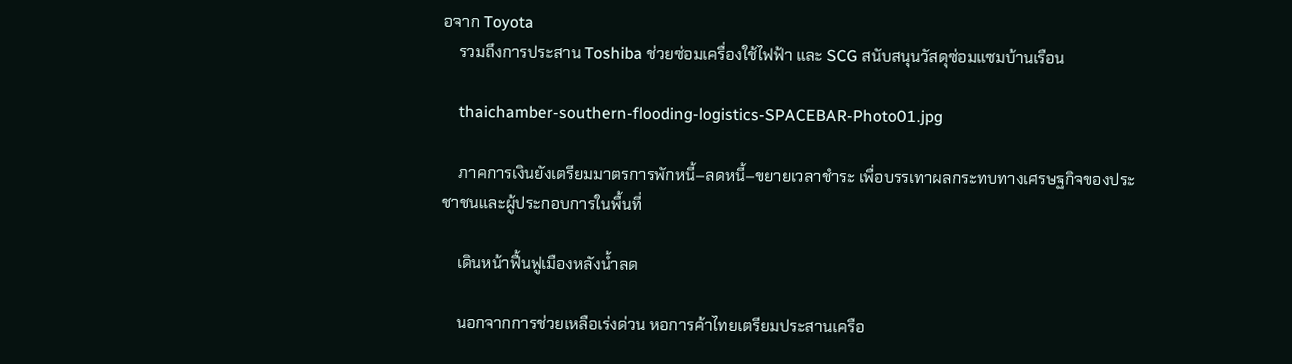อจาก Toyota
    รวมถึงการประสาน Toshiba ช่วยซ่อมเครื่องใช้ไฟฟ้า และ SCG สนับสนุนวัสดุซ่อมแซมบ้านเรือน

    thaichamber-southern-flooding-logistics-SPACEBAR-Photo01.jpg

    ภาคการเงินยังเตรียมมาตรการพักหนี้–ลดหนี้–ขยายเวลาชำระ เพื่อบรรเทาผลกระทบทางเศรษฐกิจของประชาชนและผู้ประกอบการในพื้นที่

    เดินหน้าฟื้นฟูเมืองหลังน้ำลด

    นอกจากการช่วยเหลือเร่งด่วน หอการค้าไทยเตรียมประสานเครือ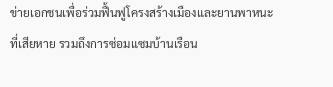ข่ายเอกชนเพื่อร่วมฟื้นฟูโครงสร้างเมืองและยานพาหนะที่เสียหาย รวมถึงการซ่อมแซมบ้านเรือน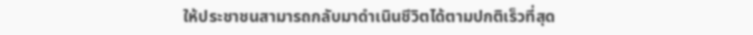ให้ประชาชนสามารถกลับมาดำเนินชีวิตได้ตามปกติเร็วที่สุด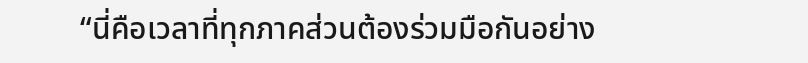“นี่คือเวลาที่ทุกภาคส่วนต้องร่วมมือกันอย่าง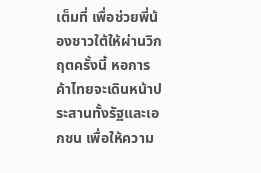เต็มที่ เพื่อช่วยพี่น้องชาวใต้ให้ผ่านวิกฤตครั้งนี้ หอการค้าไทยจะเดินหน้าประสานทั้งรัฐและเอกชน เพื่อให้ความ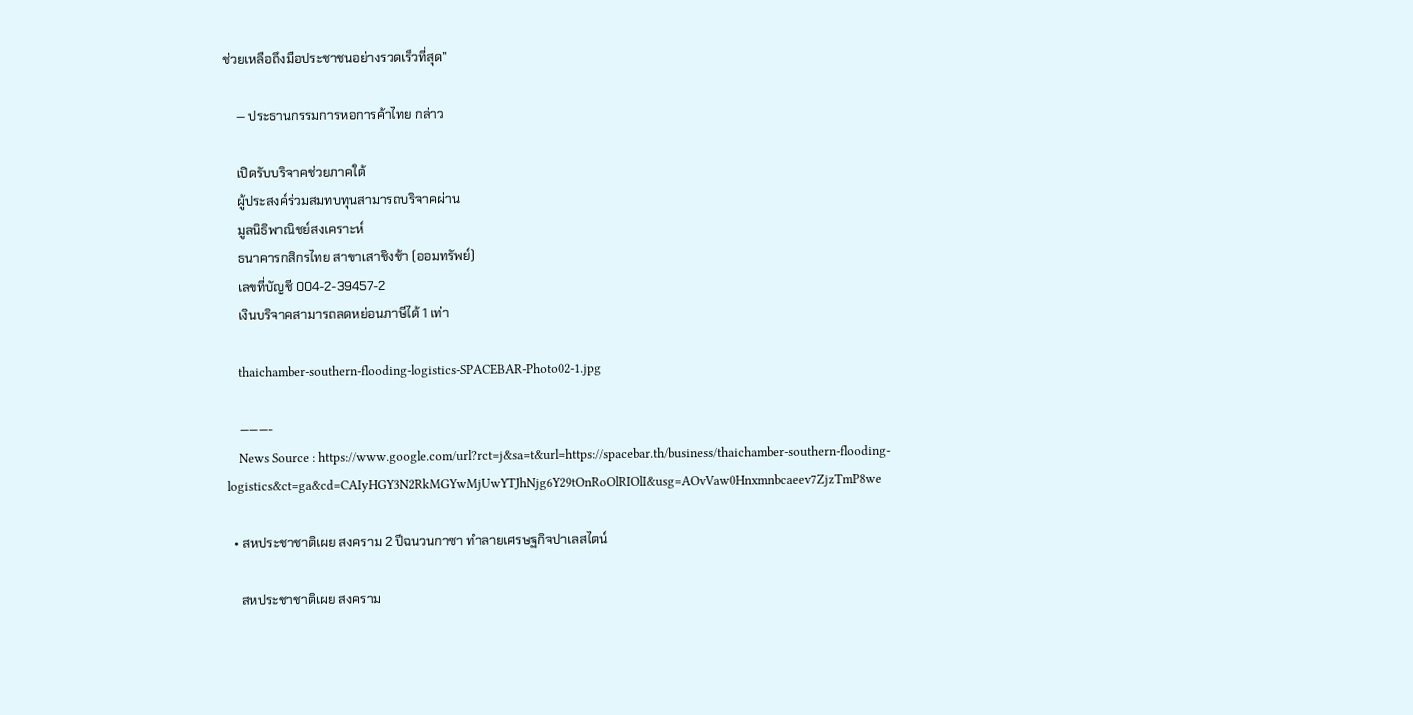ช่วยเหลือถึงมือประชาชนอย่างรวดเร็วที่สุด”

    — ประธานกรรมการหอการค้าไทย กล่าว

    เปิดรับบริจาคช่วยภาคใต้
    ผู้ประสงค์ร่วมสมทบทุนสามารถบริจาคผ่าน
    มูลนิธิพาณิชย์สงเคราะห์
    ธนาคารกสิกรไทย สาขาเสาชิงช้า (ออมทรัพย์)
    เลขที่บัญชี 004-2-39457-2
    เงินบริจาคสามารถลดหย่อนภาษีได้ 1 เท่า

    thaichamber-southern-flooding-logistics-SPACEBAR-Photo02-1.jpg

    ———-
    News Source : https://www.google.com/url?rct=j&sa=t&url=https://spacebar.th/business/thaichamber-southern-flooding-logistics&ct=ga&cd=CAIyHGY3N2RkMGYwMjUwYTJhNjg6Y29tOnRoOlRIOlI&usg=AOvVaw0Hnxmnbcaeev7ZjzTmP8we

  • สหประชาชาติเผย สงคราม 2 ปีฉนวนกาซา ทำลายเศรษฐกิจปาเลสไตน์

    สหประชาชาติเผย สงคราม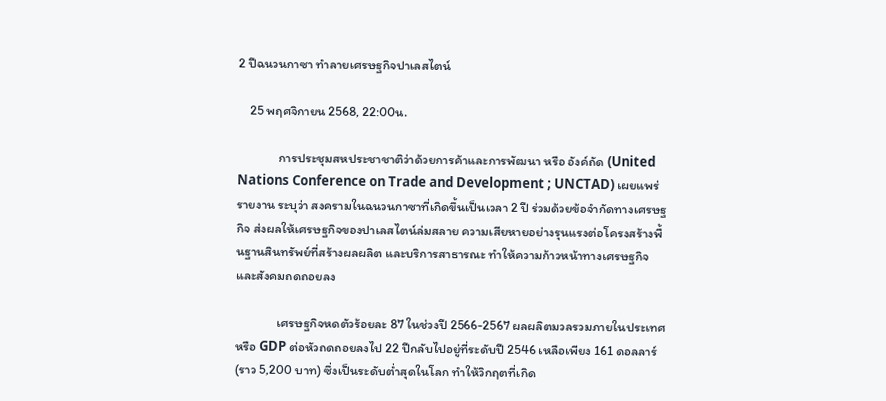2 ปีฉนวนกาซา ทำลายเศรษฐกิจปาเลสไตน์

    25 พฤศจิกายน 2568, 22:00น.

              การประชุมสหประชาชาติว่าด้วยการค้าและการพัฒนา หรือ อังค์ถัด (United Nations Conference on Trade and Development ; UNCTAD) เผยแพร่รายงาน ระบุว่า สงครามในฉนวนกาซาที่เกิดขึ้นเป็นเวลา 2 ปี ร่วมด้วยข้อจำกัดทางเศรษฐกิจ ส่งผลให้เศรษฐกิจของปาเลสไตน์ล่มสลาย ความเสียหายอย่างรุนแรงต่อโครงสร้างพื้นฐานสินทรัพย์ที่สร้างผลผลิต และบริการสาธารณะ ทำให้ความก้าวหน้าทางเศรษฐกิจและสังคมถดถอยลง

              เศรษฐกิจหดตัวร้อยละ 87 ในช่วงปี 2566-2567 ผลผลิตมวลรวมภายในประเทศหรือ GDP ต่อหัวถดถอยลงไป 22 ปีกลับไปอยู่ที่ระดับปี 2546 เหลือเพียง 161 ดอลลาร์ (ราว 5,200 บาท) ซึ่งเป็นระดับต่ำสุดในโลก ทำให้วิกฤตที่เกิด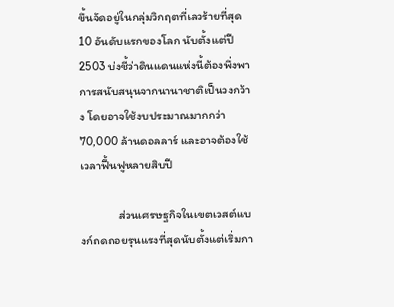ขึ้นจัดอยู่ในกลุ่มวิกฤตที่เลวร้ายที่สุด 10 อันดับแรกของโลก นับตั้งแต่ปี 2503 บ่งชี้ว่าดินแดนแห่งนี้ต้องพึ่งพาการสนับสนุนจากนานาชาติเป็นวงกว้าง โดยอาจใช้งบประมาณมากกว่า 70,000 ล้านดอลลาร์ และอาจต้องใช้เวลาฟื้นฟูหลายสิบปี

              ส่วนเศรษฐกิจในเขตเวสต์แบงก์ถดถอยรุนแรงที่สุดนับตั้งแต่เริ่มกา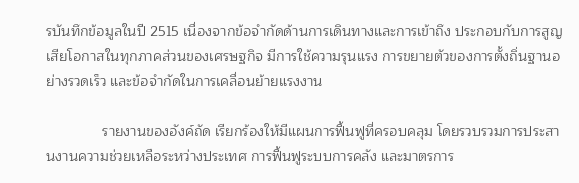รบันทึกข้อมูลในปี 2515 เนื่องจากข้อจำกัดด้านการเดินทางและการเข้าถึง ประกอบกับการสูญเสียโอกาสในทุกภาคส่วนของเศรษฐกิจ มีการใช้ความรุนแรง การขยายตัวของการตั้งถิ่นฐานอย่างรวดเร็ว และข้อจำกัดในการเคลื่อนย้ายแรงงาน

              รายงานของอังค์ถัด เรียกร้องให้มีแผนการฟื้นฟูที่ครอบคลุม โดยรวบรวมการประสานงานความช่วยเหลือระหว่างประเทศ การฟื้นฟูระบบการคลัง และมาตรการ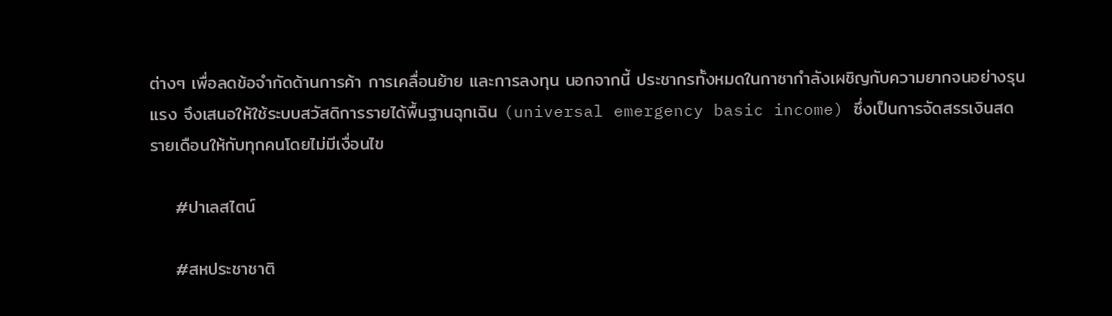ต่างๆ เพื่อลดข้อจำกัดด้านการค้า การเคลื่อนย้าย และการลงทุน นอกจากนี้ ประชากรทั้งหมดในกาซากำลังเผชิญกับความยากจนอย่างรุนแรง จึงเสนอให้ใช้ระบบสวัสดิการรายได้พื้นฐานฉุกเฉิน (universal emergency basic income) ซึ่งเป็นการจัดสรรเงินสดรายเดือนให้กับทุกคนโดยไม่มีเงื่อนไข

    #ปาเลสไตน์

    #สหประชาชาติ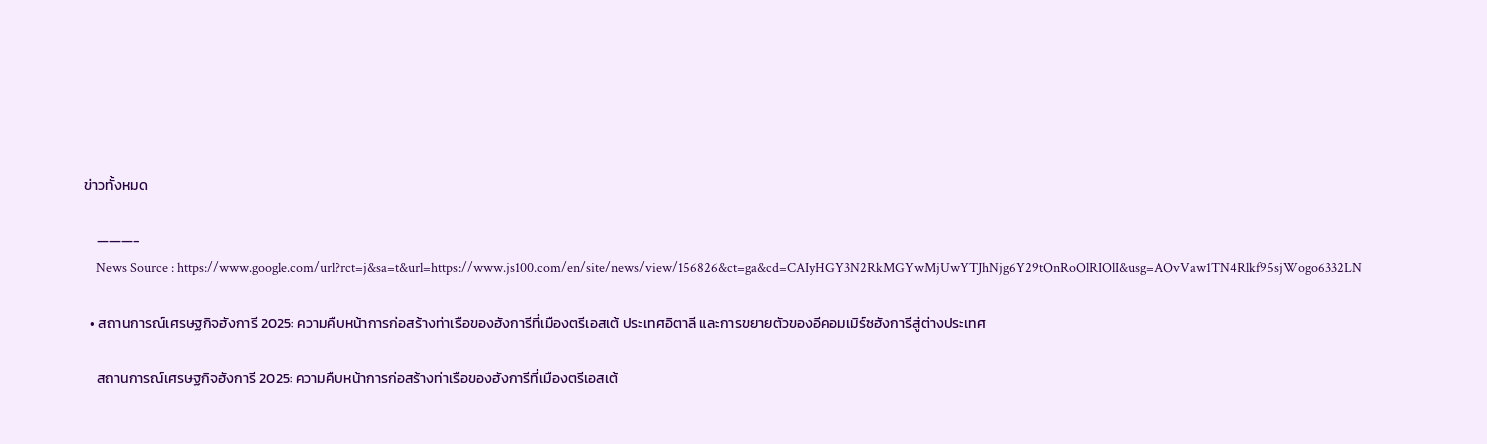ข่าวทั้งหมด

    ———-
    News Source : https://www.google.com/url?rct=j&sa=t&url=https://www.js100.com/en/site/news/view/156826&ct=ga&cd=CAIyHGY3N2RkMGYwMjUwYTJhNjg6Y29tOnRoOlRIOlI&usg=AOvVaw1TN4Rlkf95sjWogo6332LN

  • สถานการณ์เศรษฐกิจฮังการี 2025: ความคืบหน้าการก่อสร้างท่าเรือของฮังการีที่เมืองตรีเอสเต้ ประเทศอิตาลี และการขยายตัวของอีคอมเมิร์ซฮังการีสู่ต่างประเทศ

    สถานการณ์เศรษฐกิจฮังการี 2025: ความคืบหน้าการก่อสร้างท่าเรือของฮังการีที่เมืองตรีเอสเต้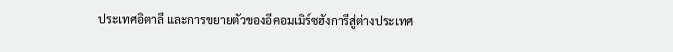ประเทศอิตาลี และการขยายตัวของอีคอมเมิร์ซฮังการีสู่ต่างประเทศ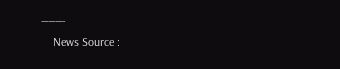———-
    News Source :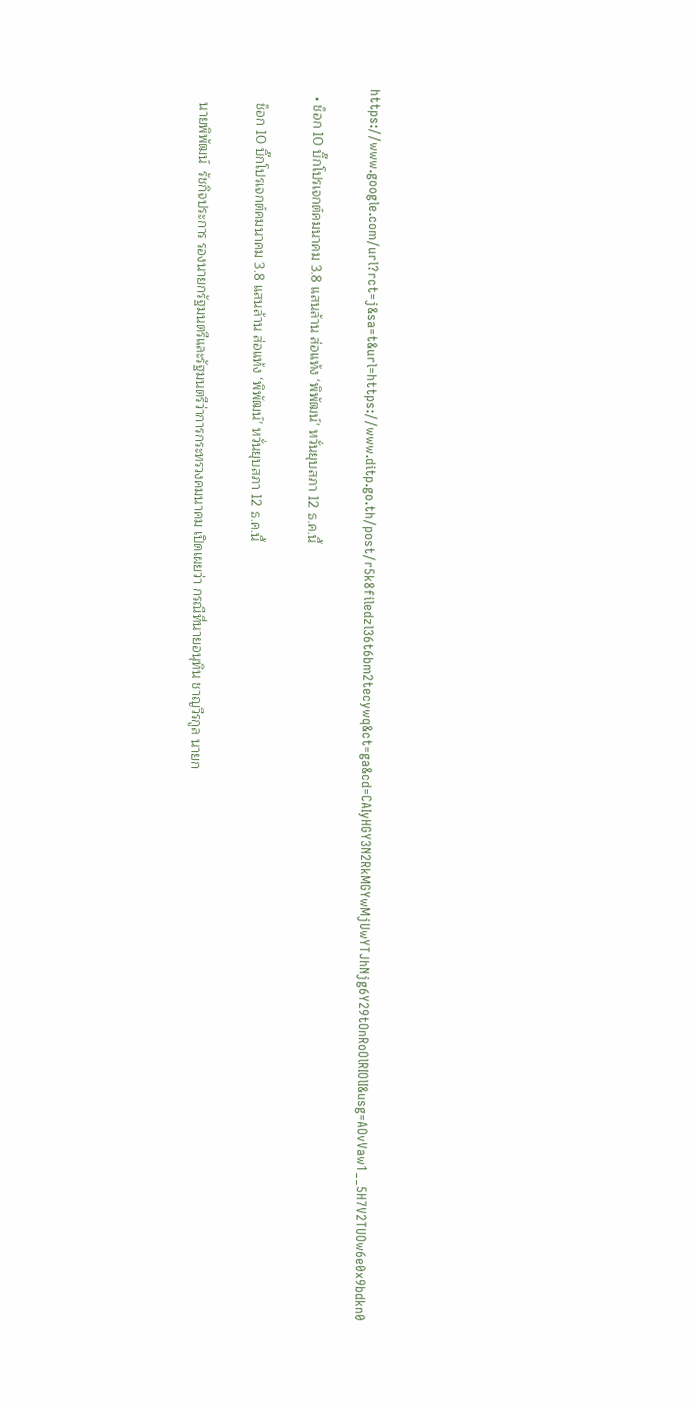https://www.google.com/url?rct=j&sa=t&url=https://www.ditp.go.th/post/r5k8filedzl36t6bm2tecywq&ct=ga&cd=CAIyHGY3N2RkMGYwMjUwYTJhNjg6Y29tOnRoOlRIOlI&usg=AOvVaw1__5H7V2TUOw6e0x9bdkn0

  • ช็อก 10 บิ๊กโปรเจกต์คมนาคม 3.8 แสนล้าน ส่อแท้ง ‘พิพัฒน์’ หวั่นยุบสภา 12 ธ.ค.นี้

    ช็อก 10 บิ๊กโปรเจกต์คมนาคม 3.8 แสนล้าน ส่อแท้ง ‘พิพัฒน์’ หวั่นยุบสภา 12 ธ.ค.นี้

    นายพิพัฒน์  รัชกิจประการ รองนายกรัฐมนตรีและรัฐมนตรีว่าการกระทรวงคมนาคม เปิดเผยว่า กรณีที่นายอนุทิน ชาญวีรกูล นายก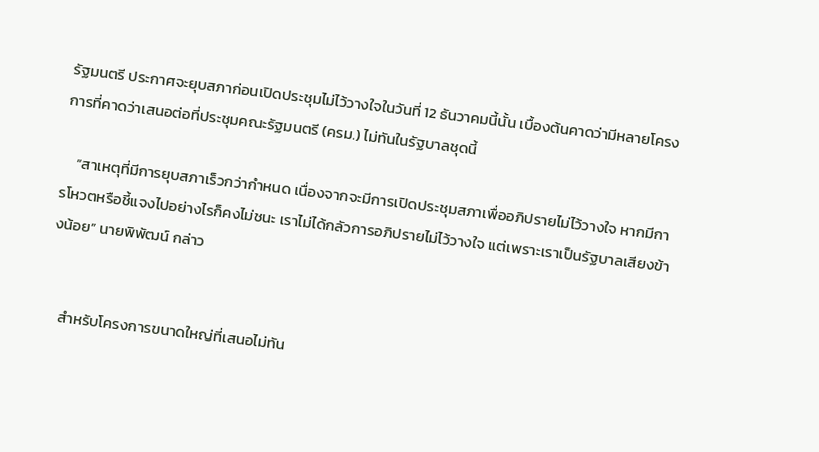รัฐมนตรี ประกาศจะยุบสภาก่อนเปิดประชุมไม่ไว้วางใจในวันที่ 12 ธันวาคมนี้นั้น เบื้องต้นคาดว่ามีหลายโครงการที่คาดว่าเสนอต่อที่ประชุมคณะรัฐมนตรี (ครม.) ไม่ทันในรัฐบาลชุดนี้

    “สาเหตุที่มีการยุบสภาเร็วกว่ากำหนด เนื่องจากจะมีการเปิดประชุมสภาเพื่ออภิปรายไม่ไว้วางใจ หากมีการโหวตหรือชี้แจงไปอย่างไรก็คงไม่ชนะ เราไม่ได้กลัวการอภิปรายไม่ไว้วางใจ แต่เพราะเราเป็นรัฐบาลเสียงข้างน้อย” นายพิพัฒน์ กล่าว


    สำหรับโครงการขนาดใหญ่ที่เสนอไม่ทัน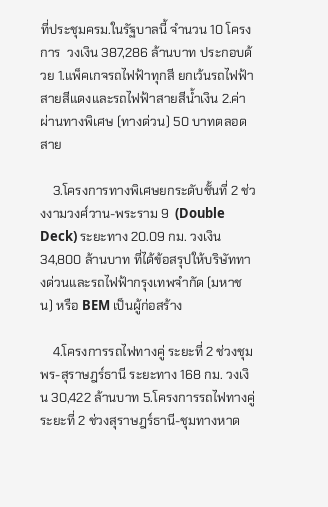ที่ประชุมครม.ในรัฐบาลนี้ จำนวน 10 โครงการ  วงเงิน 387,286 ล้านบาท ประกอบด้วย 1.แพ็คเกจรถไฟฟ้าทุกสี ยกเว้นรถไฟฟ้าสายสีแดงและรถไฟฟ้าสายสีน้ำเงิน 2.ค่าผ่านทางพิเศษ (ทางด่วน) 50 บาทตลอดสาย

    3.โครงการทางพิเศษยกระดับชั้นที่ 2 ช่วงงามวงศ์วาน-พระราม 9  (Double Deck) ระยะทาง 20.09 กม. วงเงิน 34,800 ล้านบาท ที่ได้ข้อสรุปให้บริษัททางด่วนและรถไฟฟ้ากรุงเทพจำกัด (มหาชน) หรือ BEM เป็นผู้ก่อสร้าง

    4.โครงการรถไฟทางคู่ ระยะที่ 2 ช่วงชุมพร-สุราษฎร์ธานี ระยะทาง 168 กม. วงเงิน 30,422 ล้านบาท 5.โครงการรถไฟทางคู่ ระยะที่ 2 ช่วงสุราษฎร์ธานี-ชุมทางหาด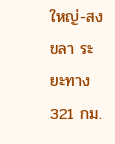ใหญ่-สงขลา ระยะทาง 321 กม.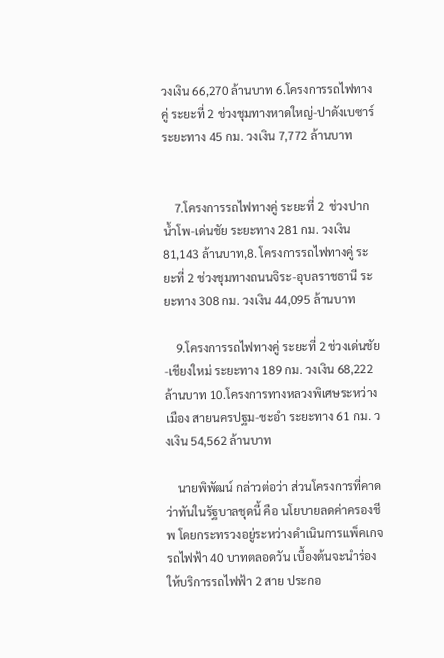วงเงิน 66,270 ล้านบาท 6.โครงการรถไฟทางคู่ ระยะที่ 2 ช่วงชุมทางหาดใหญ่-ปาดังเบซาร์ ระยะทาง 45 กม. วงเงิน 7,772 ล้านบาท


    7.โครงการรถไฟทางคู่ ระยะที่ 2  ช่วงปากน้ำโพ-เด่นชัย ระยะทาง 281 กม. วงเงิน 81,143 ล้านบาท,8. โครงการรถไฟทางคู่ ระยะที่ 2 ช่วงชุมทางถนนจิระ-อุบลราชธานี ระยะทาง 308 กม. วงเงิน 44,095 ล้านบาท

    9.โครงการรถไฟทางคู่ ระยะที่ 2 ช่วงเด่นชัย-เชียงใหม่ ระยะทาง 189 กม. วงเงิน 68,222 ล้านบาท 10.โครงการทางหลวงพิเศษระหว่างเมือง สายนครปฐม-ชะอำ ระยะทาง 61 กม. วงเงิน 54,562 ล้านบาท

    นายพิพัฒน์ กล่าวต่อว่า ส่วนโครงการที่คาดว่าทันในรัฐบาลชุดนี้ คือ นโยบายลดค่าครองชีพ โดยกระทรวงอยู่ระหว่างดำเนินการแพ็คเกจรถไฟฟ้า 40 บาทตลอดวัน เบื้องต้นจะนำร่องให้บริการรถไฟฟ้า 2 สาย ประกอ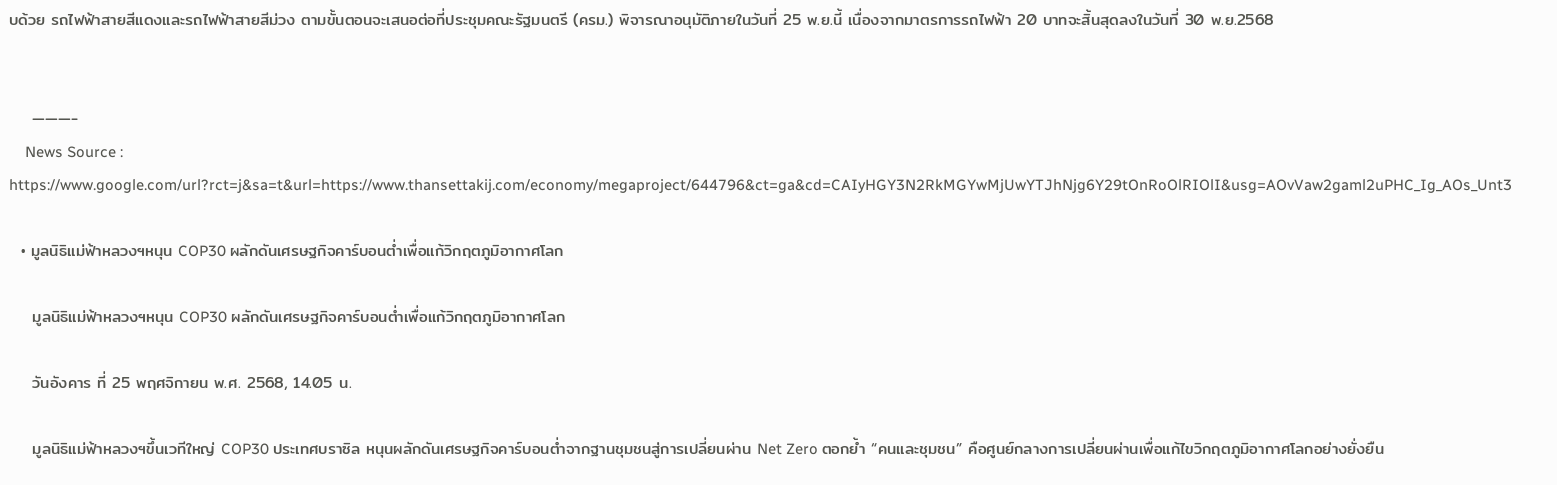บด้วย รถไฟฟ้าสายสีแดงและรถไฟฟ้าสายสีม่วง ตามขั้นตอนจะเสนอต่อที่ประชุมคณะรัฐมนตรี (ครม.) พิจารณาอนุมัติภายในวันที่ 25 พ.ย.นี้ เนื่องจากมาตรการรถไฟฟ้า 20 บาทจะสิ้นสุดลงในวันที่ 30 พ.ย.2568


    ———-
    News Source : https://www.google.com/url?rct=j&sa=t&url=https://www.thansettakij.com/economy/megaproject/644796&ct=ga&cd=CAIyHGY3N2RkMGYwMjUwYTJhNjg6Y29tOnRoOlRIOlI&usg=AOvVaw2gaml2uPHC_Ig_AOs_Unt3

  • มูลนิธิแม่ฟ้าหลวงฯหนุน COP30 ผลักดันเศรษฐกิจคาร์บอนต่ำเพื่อแก้วิกฤตภูมิอากาศโลก

    มูลนิธิแม่ฟ้าหลวงฯหนุน COP30 ผลักดันเศรษฐกิจคาร์บอนต่ำเพื่อแก้วิกฤตภูมิอากาศโลก

    วันอังคาร ที่ 25 พฤศจิกายน พ.ศ. 2568, 14.05 น.

    มูลนิธิแม่ฟ้าหลวงฯขึ้นเวทีใหญ่ COP30 ประเทศบราซิล หนุนผลักดันเศรษฐกิจคาร์บอนต่ำจากฐานชุมชนสู่การเปลี่ยนผ่าน Net Zero ตอกย้ำ “คนและชุมชน” คือศูนย์กลางการเปลี่ยนผ่านเพื่อแก้ไขวิกฤตภูมิอากาศโลกอย่างยั่งยืน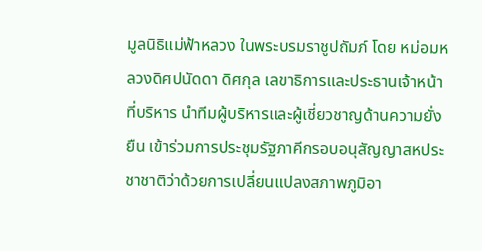มูลนิธิแม่ฟ้าหลวง ในพระบรมราชูปถัมภ์ โดย หม่อมหลวงดิศปนัดดา ดิศกุล เลขาธิการและประธานเจ้าหน้าที่บริหาร นำทีมผู้บริหารและผู้เชี่ยวชาญด้านความยั่งยืน เข้าร่วมการประชุมรัฐภาคีกรอบอนุสัญญาสหประชาชาติว่าด้วยการเปลี่ยนแปลงสภาพภูมิอา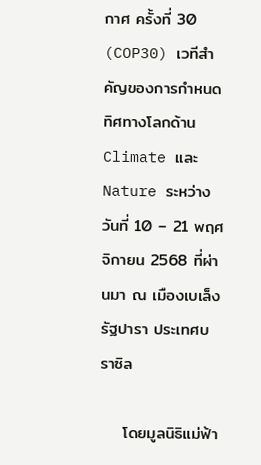กาศ ครั้งที่ 30 (COP30) เวทีสำคัญของการกำหนดทิศทางโลกด้าน Climate และ Nature ระหว่างวันที่ 10 – 21 พฤศจิกายน 2568 ที่ผ่านมา ณ เมืองเบเล็ง รัฐปารา ประเทศบราซิล

    โดยมูลนิธิแม่ฟ้า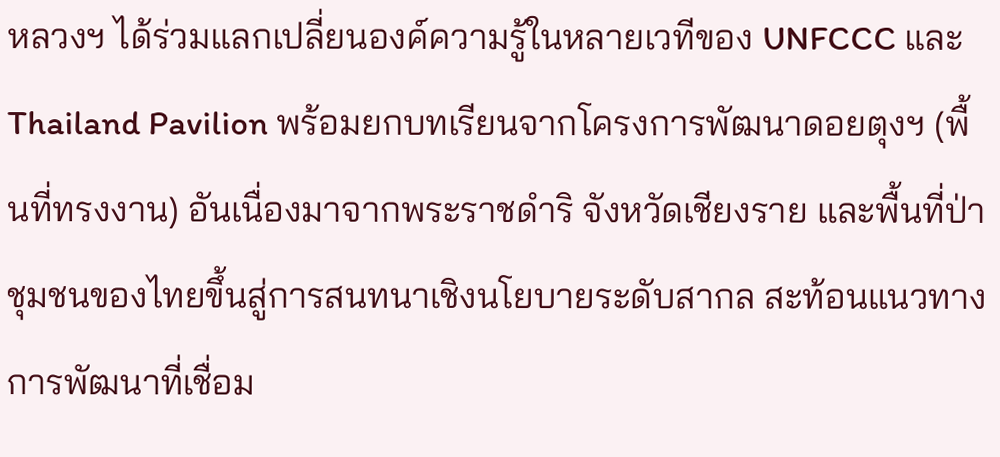หลวงฯ ได้ร่วมแลกเปลี่ยนองค์ความรู้ในหลายเวทีของ UNFCCC และ Thailand Pavilion พร้อมยกบทเรียนจากโครงการพัฒนาดอยตุงฯ (พื้นที่ทรงงาน) อันเนื่องมาจากพระราชดำริ จังหวัดเชียงราย และพื้นที่ป่าชุมชนของไทยขึ้นสู่การสนทนาเชิงนโยบายระดับสากล สะท้อนแนวทางการพัฒนาที่เชื่อม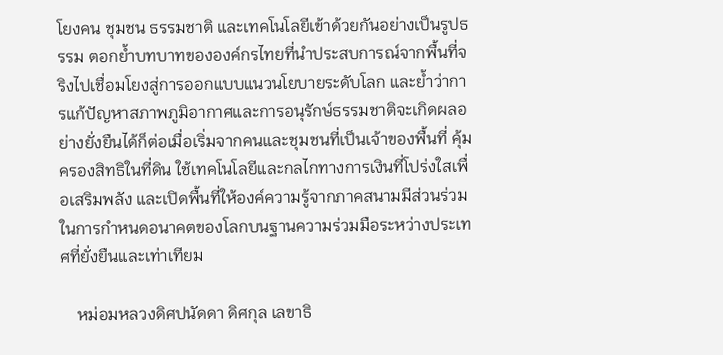โยงคน ชุมชน ธรรมชาติ และเทคโนโลยีเข้าด้วยกันอย่างเป็นรูปธรรม ตอกย้ำบทบาทขององค์กรไทยที่นำประสบการณ์จากพื้นที่จริงไปเชื่อมโยงสู่การออกแบบแนวนโยบายระดับโลก และย้ำว่าการแก้ปัญหาสภาพภูมิอากาศและการอนุรักษ์ธรรมชาติจะเกิดผลอย่างยั่งยืนได้ก็ต่อเมื่อเริ่มจากคนและชุมชนที่เป็นเจ้าของพื้นที่ คุ้มครองสิทธิในที่ดิน ใช้เทคโนโลยีและกลไกทางการเงินที่โปร่งใสเพื่อเสริมพลัง และเปิดพื้นที่ให้องค์ความรู้จากภาคสนามมีส่วนร่วมในการกำหนดอนาคตของโลกบนฐานความร่วมมือระหว่างประเทศที่ยั่งยืนและเท่าเทียม

    หม่อมหลวงดิศปนัดดา ดิศกุล เลขาธิ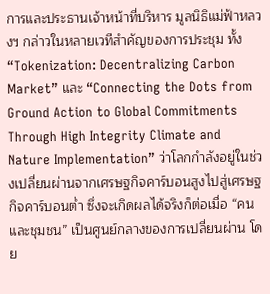การและประธานเจ้าหน้าที่บริหาร มูลนิธิแม่ฟ้าหลวงฯ กล่าวในหลายเวทีสำคัญของการประชุม ทั้ง “Tokenization: Decentralizing Carbon Market” และ “Connecting the Dots from Ground Action to Global Commitments Through High Integrity Climate and Nature Implementation” ว่าโลกกำลังอยู่ในช่วงเปลี่ยนผ่านจากเศรษฐกิจคาร์บอนสูงไปสู่เศรษฐกิจคาร์บอนต่ำ ซึ่งจะเกิดผลได้จริงก็ต่อเมื่อ “คนและชุมชน” เป็นศูนย์กลางของการเปลี่ยนผ่าน โดย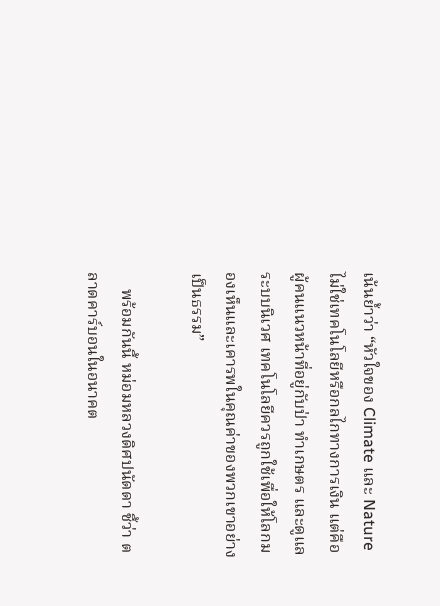เน้นย้ำว่า “หัวใจของ Climate และ Nature ไม่ใช่เทคโนโลยีหรือกลไกทางการเงิน แต่คือผู้คนแนวหน้าที่อยู่กับป่า ทำเกษตร และดูแลระบบนิเวศ เทคโนโลยีควรถูกใช้เพื่อให้โลกมองเห็นและเคารพในคุณค่าของพวกเขาอย่างเป็นธรรม”

    พร้อมกันนี้ หม่อมหลวงดิศปนัดดา ชี้ว่า ตลาดคาร์บอนในอนาคต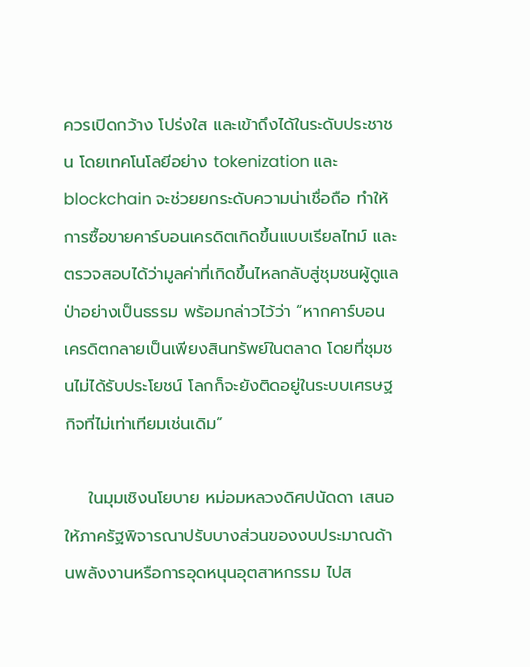ควรเปิดกว้าง โปร่งใส และเข้าถึงได้ในระดับประชาชน โดยเทคโนโลยีอย่าง tokenization และ blockchain จะช่วยยกระดับความน่าเชื่อถือ ทำให้การซื้อขายคาร์บอนเครดิตเกิดขึ้นแบบเรียลไทม์ และตรวจสอบได้ว่ามูลค่าที่เกิดขึ้นไหลกลับสู่ชุมชนผู้ดูแลป่าอย่างเป็นธรรม พร้อมกล่าวไว้ว่า “หากคาร์บอนเครดิตกลายเป็นเพียงสินทรัพย์ในตลาด โดยที่ชุมชนไม่ได้รับประโยชน์ โลกก็จะยังติดอยู่ในระบบเศรษฐกิจที่ไม่เท่าเทียมเช่นเดิม”

    ในมุมเชิงนโยบาย หม่อมหลวงดิศปนัดดา เสนอให้ภาครัฐพิจารณาปรับบางส่วนของงบประมาณด้านพลังงานหรือการอุดหนุนอุตสาหกรรม ไปส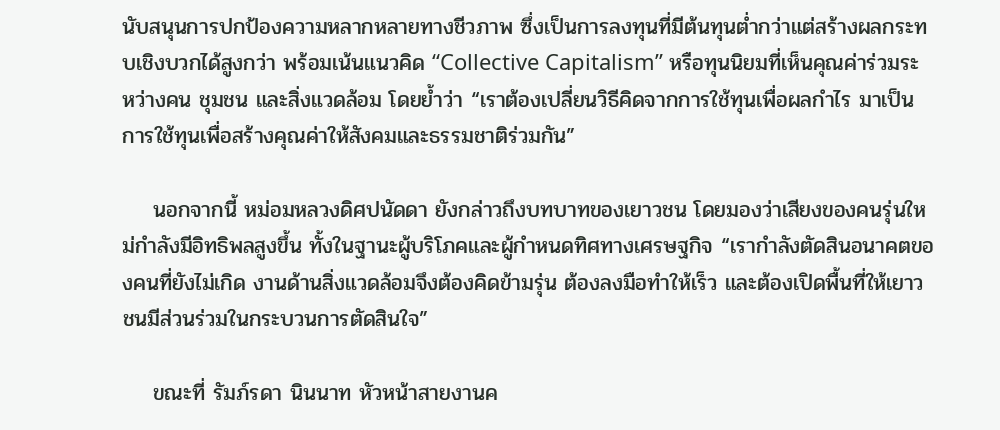นับสนุนการปกป้องความหลากหลายทางชีวภาพ ซึ่งเป็นการลงทุนที่มีต้นทุนต่ำกว่าแต่สร้างผลกระทบเชิงบวกได้สูงกว่า พร้อมเน้นแนวคิด “Collective Capitalism” หรือทุนนิยมที่เห็นคุณค่าร่วมระหว่างคน ชุมชน และสิ่งแวดล้อม โดยย้ำว่า “เราต้องเปลี่ยนวิธีคิดจากการใช้ทุนเพื่อผลกำไร มาเป็นการใช้ทุนเพื่อสร้างคุณค่าให้สังคมและธรรมชาติร่วมกัน”

    นอกจากนี้ หม่อมหลวงดิศปนัดดา ยังกล่าวถึงบทบาทของเยาวชน โดยมองว่าเสียงของคนรุ่นใหม่กำลังมีอิทธิพลสูงขึ้น ทั้งในฐานะผู้บริโภคและผู้กำหนดทิศทางเศรษฐกิจ “เรากำลังตัดสินอนาคตของคนที่ยังไม่เกิด งานด้านสิ่งแวดล้อมจึงต้องคิดข้ามรุ่น ต้องลงมือทำให้เร็ว และต้องเปิดพื้นที่ให้เยาวชนมีส่วนร่วมในกระบวนการตัดสินใจ”

    ขณะที่ รัมภ์รดา นินนาท หัวหน้าสายงานค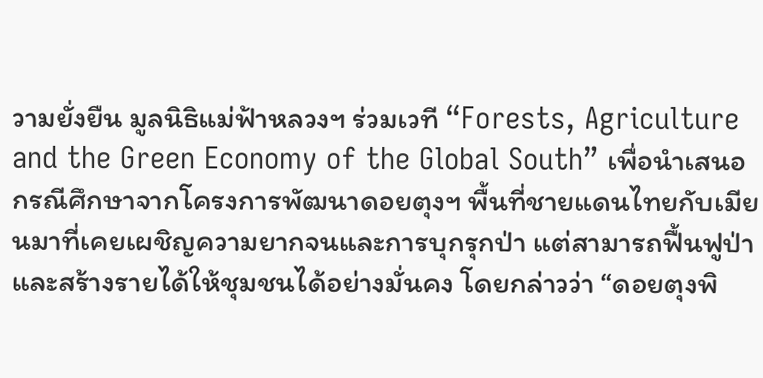วามยั่งยืน มูลนิธิแม่ฟ้าหลวงฯ ร่วมเวที “Forests, Agriculture and the Green Economy of the Global South” เพื่อนำเสนอกรณีศึกษาจากโครงการพัฒนาดอยตุงฯ พื้นที่ชายแดนไทยกับเมียนมาที่เคยเผชิญความยากจนและการบุกรุกป่า แต่สามารถฟื้นฟูป่าและสร้างรายได้ให้ชุมชนได้อย่างมั่นคง โดยกล่าวว่า “ดอยตุงพิ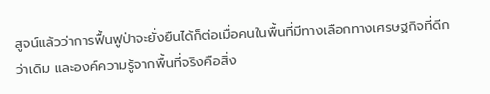สูจน์แล้วว่าการฟื้นฟูป่าจะยั่งยืนได้ก็ต่อเมื่อคนในพื้นที่มีทางเลือกทางเศรษฐกิจที่ดีกว่าเดิม และองค์ความรู้จากพื้นที่จริงคือสิ่ง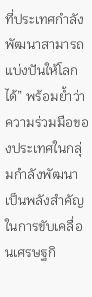ที่ประเทศกำลังพัฒนาสามารถแบ่งปันให้โลกได้” พร้อมย้ำว่าความร่วมมือของประเทศในกลุ่มกำลังพัฒนาเป็นพลังสำคัญในการขับเคลื่อนเศรษฐกิ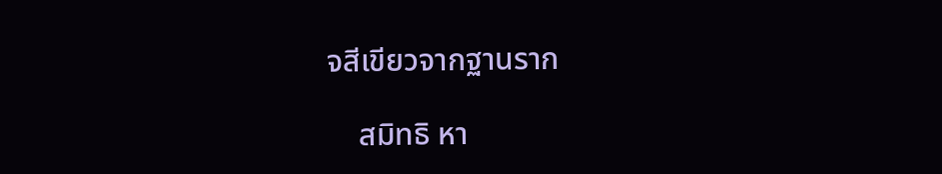จสีเขียวจากฐานราก

    สมิทธิ หา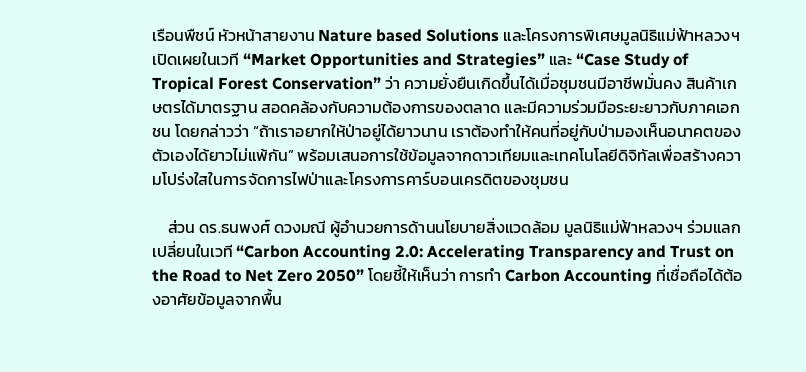เรือนพืชน์ หัวหน้าสายงาน Nature based Solutions และโครงการพิเศษมูลนิธิแม่ฟ้าหลวงฯ เปิดเผยในเวที “Market Opportunities and Strategies” และ “Case Study of Tropical Forest Conservation” ว่า ความยั่งยืนเกิดขึ้นได้เมื่อชุมชนมีอาชีพมั่นคง สินค้าเกษตรได้มาตรฐาน สอดคล้องกับความต้องการของตลาด และมีความร่วมมือระยะยาวกับภาคเอกชน โดยกล่าวว่า “ถ้าเราอยากให้ป่าอยู่ได้ยาวนาน เราต้องทำให้คนที่อยู่กับป่ามองเห็นอนาคตของตัวเองได้ยาวไม่แพ้กัน” พร้อมเสนอการใช้ข้อมูลจากดาวเทียมและเทคโนโลยีดิจิทัลเพื่อสร้างความโปร่งใสในการจัดการไฟป่าและโครงการคาร์บอนเครดิตของชุมชน

    ส่วน ดร.ธนพงศ์ ดวงมณี ผู้อำนวยการด้านนโยบายสิ่งแวดล้อม มูลนิธิแม่ฟ้าหลวงฯ ร่วมแลกเปลี่ยนในเวที “Carbon Accounting 2.0: Accelerating Transparency and Trust on the Road to Net Zero 2050” โดยชี้ให้เห็นว่า การทำ Carbon Accounting ที่เชื่อถือได้ต้องอาศัยข้อมูลจากพื้น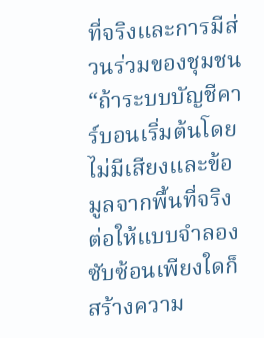ที่จริงและการมีส่วนร่วมของชุมชน “ถ้าระบบบัญชีคาร์บอนเริ่มต้นโดยไม่มีเสียงและข้อมูลจากพื้นที่จริง ต่อให้แบบจำลองซับซ้อนเพียงใดก็สร้างความ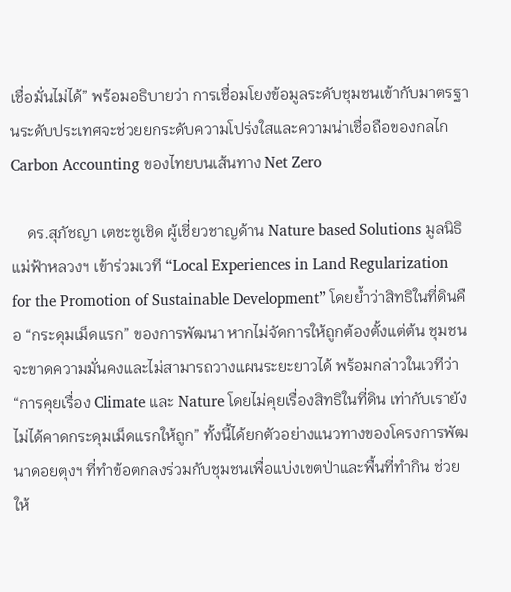เชื่อมั่นไม่ได้” พร้อมอธิบายว่า การเชื่อมโยงข้อมูลระดับชุมชนเข้ากับมาตรฐานระดับประเทศจะช่วยยกระดับความโปร่งใสและความน่าเชื่อถือของกลไก Carbon Accounting ของไทยบนเส้นทาง Net Zero

    ดร.สุภัชญา เตชะชูเชิด ผู้เชี่ยวชาญด้าน Nature based Solutions มูลนิธิแม่ฟ้าหลวงฯ เข้าร่วมเวที “Local Experiences in Land Regularization for the Promotion of Sustainable Development” โดยย้ำว่าสิทธิในที่ดินคือ “กระดุมเม็ดแรก” ของการพัฒนา หากไม่จัดการให้ถูกต้องตั้งแต่ต้น ชุมชนจะขาดความมั่นคงและไม่สามารถวางแผนระยะยาวได้ พร้อมกล่าวในเวทีว่า “การคุยเรื่อง Climate และ Nature โดยไม่คุยเรื่องสิทธิในที่ดิน เท่ากับเรายังไม่ได้คาดกระดุมเม็ดแรกให้ถูก” ทั้งนี้ได้ยกตัวอย่างแนวทางของโครงการพัฒนาดอยตุงฯ ที่ทำข้อตกลงร่วมกับชุมชนเพื่อแบ่งเขตป่าและพื้นที่ทำกิน ช่วยให้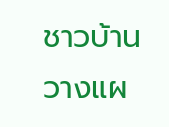ชาวบ้านวางแผ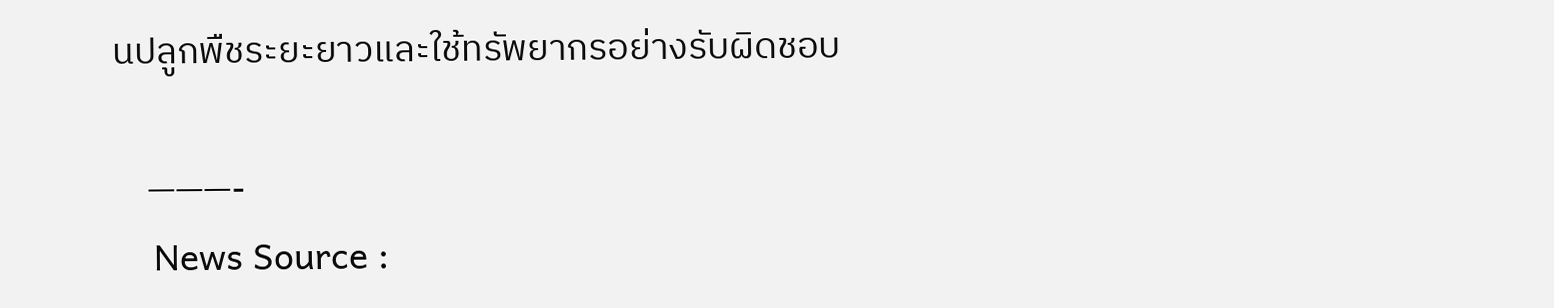นปลูกพืชระยะยาวและใช้ทรัพยากรอย่างรับผิดชอบ

    ———-
    News Source :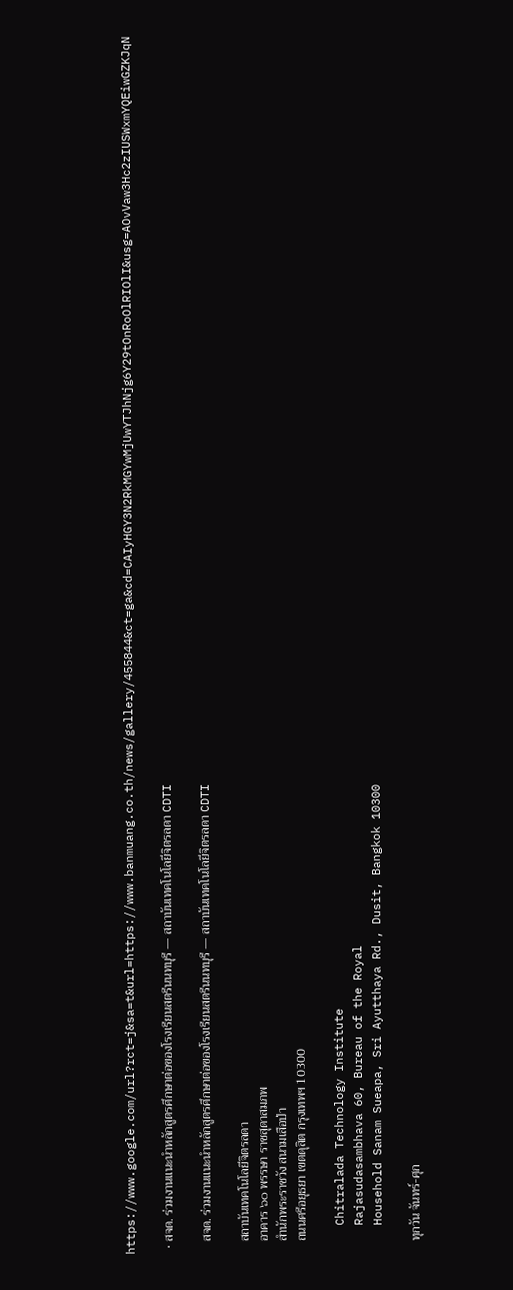https://www.google.com/url?rct=j&sa=t&url=https://www.banmuang.co.th/news/gallery/455844&ct=ga&cd=CAIyHGY3N2RkMGYwMjUwYTJhNjg6Y29tOnRoOlRIOlI&usg=AOvVaw3Hc2zIUSWxmYQEiwGZKJqN

  • สจด. ร่วมงานแนะนำหลักสูตรศึกษาต่อของโรงเรียนสตรีนนทบุรี — สถาบันเทคโนโลยีจิตรลดา CDTI

    สจด. ร่วมงานแนะนำหลักสูตรศึกษาต่อของโรงเรียนสตรีนนทบุรี — สถาบันเทคโนโลยีจิตรลดา CDTI

    สถาบันเทคโนโลยีจิตรลดา
    อาคาร ๖๐ พรรษา ราชสุดาสมภพ
    สำนักพระราชวัง สนามเสือป่า
    ถนนศรีอยุธยา เขตดุสิต กรุงเทพฯ 10300

    Chitralada Technology Institute
    Rajasudasambhava 60, Bureau of the Royal
    Household Sanam Sueapa, Sri Ayutthaya Rd., Dusit, Bangkok 10300

    ทุกวัน จันทร์-ศุก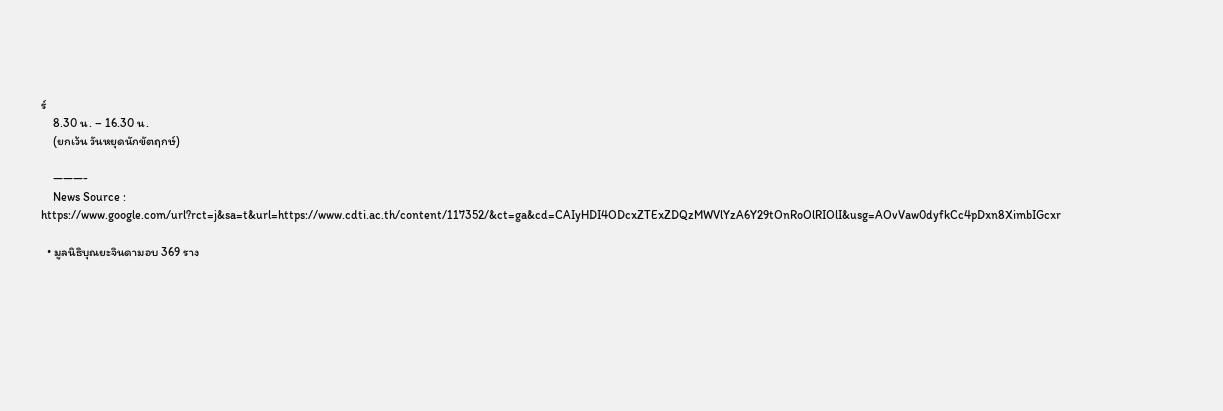ร์
    8.30 น. – 16.30 น.
    (ยกเว้น วันหยุดนักขัตฤกษ์)

    ———-
    News Source : https://www.google.com/url?rct=j&sa=t&url=https://www.cdti.ac.th/content/117352/&ct=ga&cd=CAIyHDI4ODcxZTExZDQzMWVlYzA6Y29tOnRoOlRIOlI&usg=AOvVaw0dyfkCc4pDxn8XimbIGcxr

  • มูลนิธิบุณยะจินดามอบ 369 ราง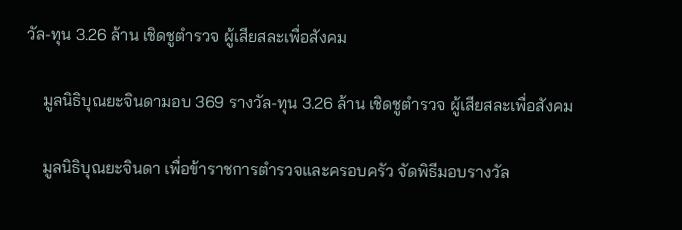วัล-ทุน 3.26 ล้าน เชิดชูตำรวจ ผู้เสียสละเพื่อสังคม

    มูลนิธิบุณยะจินดามอบ 369 รางวัล-ทุน 3.26 ล้าน เชิดชูตำรวจ ผู้เสียสละเพื่อสังคม

    มูลนิธิบุณยะจินดา เพื่อข้าราชการตำรวจและครอบครัว จัดพิธีมอบรางวัล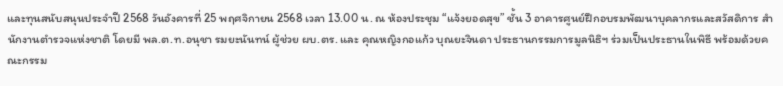และทุนสนับสนุนประจำปี 2568 วันอังคารที่ 25 พฤศจิกายน 2568 เวลา 13.00 น. ณ ห้องประชุม “แจ้งยอดสุข” ชั้น 3 อาคารศูนย์ฝึกอบรมพัฒนาบุคลากรและสวัสดิการ สำนักงานตำรวจแห่งชาติ โดยมี พล.ต.ท.อนุชา รมยะนันทน์ ผู้ช่วย ผบ.ตร. และ คุณหญิงกอแก้ว บุณยะจินดา ประธานกรรมการมูลนิธิฯ ร่วมเป็นประธานในพิธี พร้อมด้วยคณะกรรม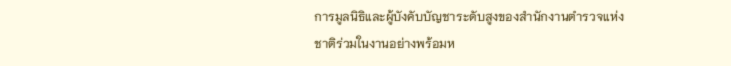การมูลนิธิและผู้บังคับบัญชาระดับสูงของสำนักงานตำรวจแห่งชาติร่วมในงานอย่างพร้อมห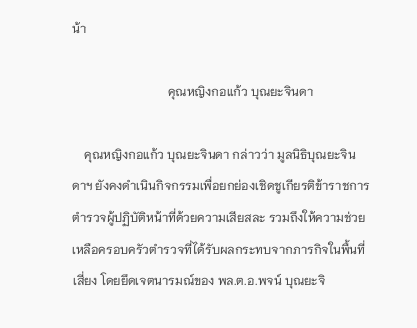น้า

                               คุณหญิงกอแก้ว บุณยะจินดา

    คุณหญิงกอแก้ว บุณยะจินดา กล่าวว่า มูลนิธิบุณยะจินดาฯ ยังคงดำเนินกิจกรรมเพื่อยกย่องเชิดชูเกียรติข้าราชการตำรวจผู้ปฏิบัติหน้าที่ด้วยความเสียสละ รวมถึงให้ความช่วยเหลือครอบครัวตำรวจที่ได้รับผลกระทบจากภารกิจในพื้นที่เสี่ยง โดยยึดเจตนารมณ์ของ พล.ต.อ.พจน์ บุณยะจิ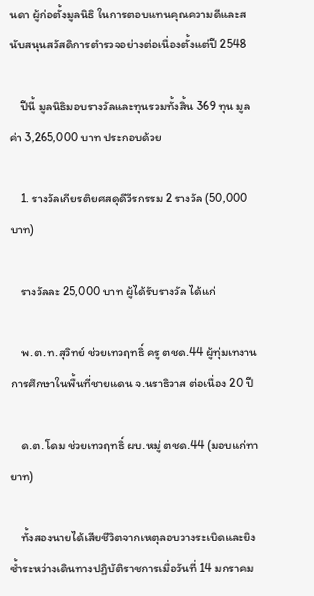นดา ผู้ก่อตั้งมูลนิธิ ในการตอบแทนคุณความดีและสนับสนุนสวัสดิการตำรวจอย่างต่อเนื่องตั้งแต่ปี 2548

    ปีนี้ มูลนิธิมอบรางวัลและทุนรวมทั้งสิ้น 369 ทุน มูลค่า 3,265,000 บาท ประกอบด้วย

    1. รางวัลเกียรติยศสดุดีวีรกรรม 2 รางวัล (50,000 บาท)

    รางวัลละ 25,000 บาท ผู้ได้รับรางวัล ได้แก่

    พ.ต.ท.สุวิทย์ ช่วยเทวฤทธิ์ ครู ตชด.44 ผู้ทุ่มเทงานการศึกษาในพื้นที่ชายแดน จ.นราธิวาส ต่อเนื่อง 20 ปี

    ด.ต.โดม ช่วยเทวฤทธิ์ ผบ.หมู่ ตชด.44 (มอบแก่ทายาท)

    ทั้งสองนายได้เสียชีวิตจากเหตุลอบวางระเบิดและยิงซ้ำระหว่างเดินทางปฏิบัติราชการเมื่อวันที่ 14 มกราคม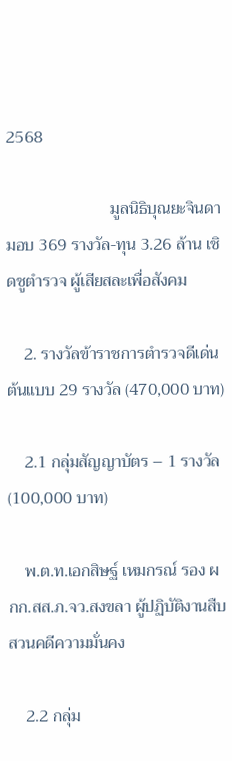2568

                         มูลนิธิบุณยะจินดามอบ 369 รางวัล-ทุน 3.26 ล้าน เชิดชูตำรวจ ผู้เสียสละเพื่อสังคม

    2. รางวัลข้าราชการตำรวจดีเด่นต้นแบบ 29 รางวัล (470,000 บาท)

    2.1 กลุ่มสัญญาบัตร – 1 รางวัล (100,000 บาท)

    พ.ต.ท.เอกสิษฐ์ เหมกรณ์ รอง ผกก.สส.ภ.จว.สงขลา ผู้ปฏิบัติงานสืบสวนคดีความมั่นคง

    2.2 กลุ่ม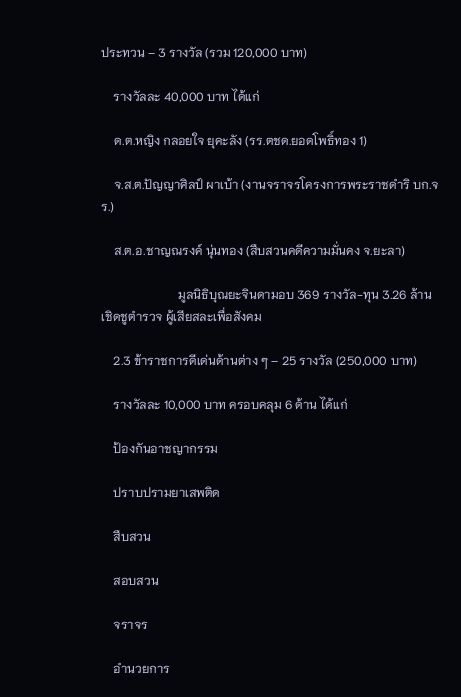ประทวน – 3 รางวัล (รวม 120,000 บาท)

    รางวัลละ 40,000 บาท ได้แก่

    ด.ต.หญิง กลอยใจ ยุคะลัง (รร.ตชด.ยอดโพธิ์ทอง 1)

    จ.ส.ต.ปัญญาศิลป์ ผาเบ้า (งานจราจรโครงการพระราชดำริ บก.จร.)

    ส.ต.อ.ชาญณรงค์ นุ่นทอง (สืบสวนคดีความมั่นคง จ.ยะลา)

                         มูลนิธิบุณยะจินดามอบ 369 รางวัล-ทุน 3.26 ล้าน เชิดชูตำรวจ ผู้เสียสละเพื่อสังคม

    2.3 ข้าราชการดีเด่นด้านต่าง ๆ – 25 รางวัล (250,000 บาท)

    รางวัลละ 10,000 บาท ครอบคลุม 6 ด้าน ได้แก่

    ป้องกันอาชญากรรม

    ปราบปรามยาเสพติด

    สืบสวน

    สอบสวน

    จราจร

    อำนวยการ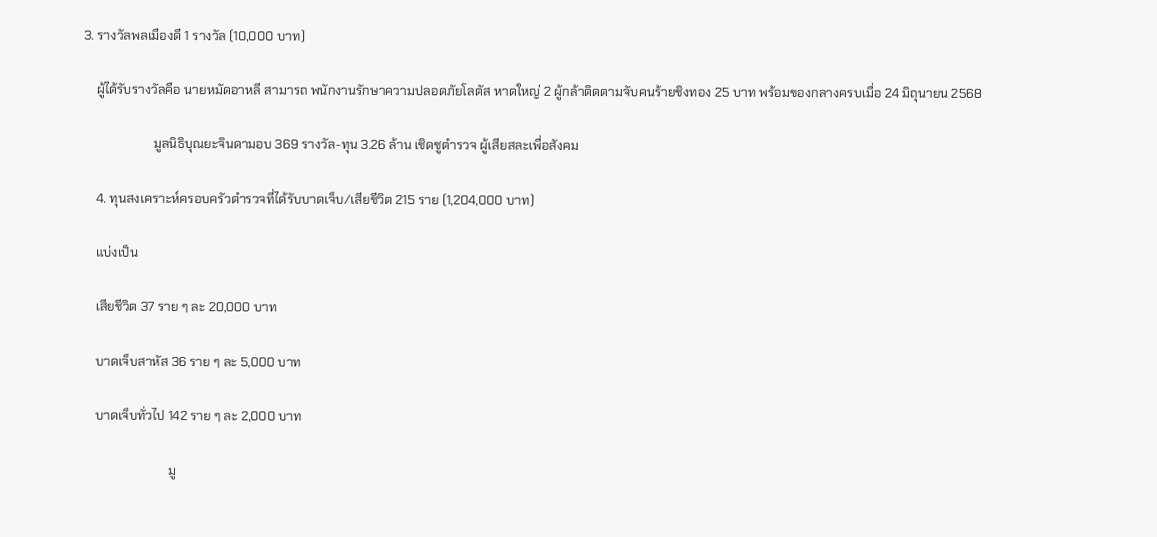3. รางวัลพลเมืองดี 1 รางวัล (10,000 บาท)

    ผู้ได้รับรางวัลคือ นายหมัดอาหลี สามารถ พนักงานรักษาความปลอดภัยโลตัส หาดใหญ่ 2 ผู้กล้าติดตามจับคนร้ายชิงทอง 25 บาท พร้อมของกลางครบเมื่อ 24 มิถุนายน 2568

                      มูลนิธิบุณยะจินดามอบ 369 รางวัล-ทุน 3.26 ล้าน เชิดชูตำรวจ ผู้เสียสละเพื่อสังคม

    4. ทุนสงเคราะห์ครอบครัวตำรวจที่ได้รับบาดเจ็บ/เสียชีวิต 215 ราย (1,204,000 บาท)

    แบ่งเป็น

    เสียชีวิต 37 ราย ๆ ละ 20,000 บาท

    บาดเจ็บสาหัส 36 ราย ๆ ละ 5,000 บาท

    บาดเจ็บทั่วไป 142 ราย ๆ ละ 2,000 บาท

                           มู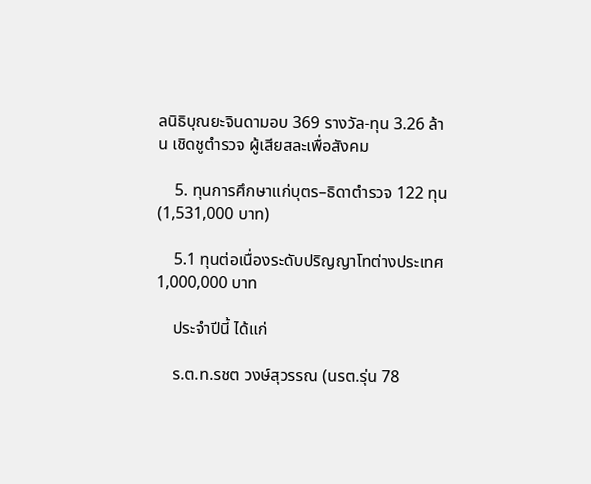ลนิธิบุณยะจินดามอบ 369 รางวัล-ทุน 3.26 ล้าน เชิดชูตำรวจ ผู้เสียสละเพื่อสังคม

    5. ทุนการศึกษาแก่บุตร–ธิดาตำรวจ 122 ทุน (1,531,000 บาท)

    5.1 ทุนต่อเนื่องระดับปริญญาโทต่างประเทศ 1,000,000 บาท

    ประจำปีนี้ ได้แก่

    ร.ต.ท.รชต วงษ์สุวรรณ (นรต.รุ่น 78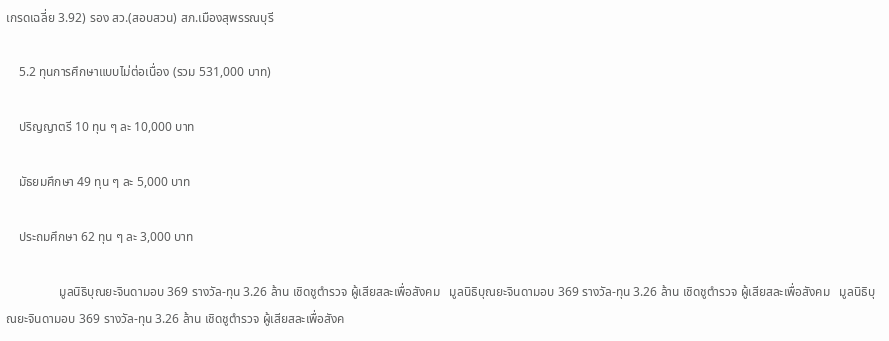เกรดเฉลี่ย 3.92) รอง สว.(สอบสวน) สภ.เมืองสุพรรณบุรี

    5.2 ทุนการศึกษาแบบไม่ต่อเนื่อง (รวม 531,000 บาท)

    ปริญญาตรี 10 ทุน ๆ ละ 10,000 บาท

    มัธยมศึกษา 49 ทุน ๆ ละ 5,000 บาท

    ประถมศึกษา 62 ทุน ๆ ละ 3,000 บาท

                 มูลนิธิบุณยะจินดามอบ 369 รางวัล-ทุน 3.26 ล้าน เชิดชูตำรวจ ผู้เสียสละเพื่อสังคม   มูลนิธิบุณยะจินดามอบ 369 รางวัล-ทุน 3.26 ล้าน เชิดชูตำรวจ ผู้เสียสละเพื่อสังคม   มูลนิธิบุณยะจินดามอบ 369 รางวัล-ทุน 3.26 ล้าน เชิดชูตำรวจ ผู้เสียสละเพื่อสังค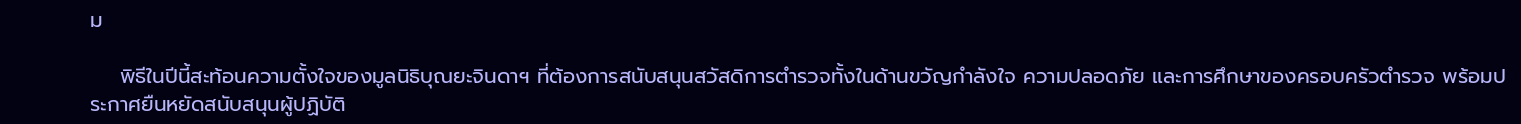ม

    พิธีในปีนี้สะท้อนความตั้งใจของมูลนิธิบุณยะจินดาฯ ที่ต้องการสนับสนุนสวัสดิการตำรวจทั้งในด้านขวัญกำลังใจ ความปลอดภัย และการศึกษาของครอบครัวตำรวจ พร้อมประกาศยืนหยัดสนับสนุนผู้ปฏิบัติ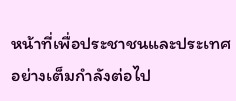หน้าที่เพื่อประชาชนและประเทศอย่างเต็มกำลังต่อไป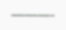———-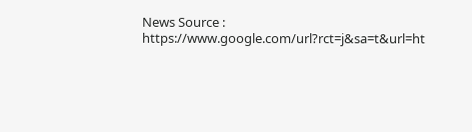News Source : https://www.google.com/url?rct=j&sa=t&url=ht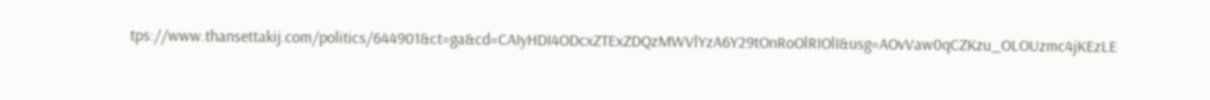tps://www.thansettakij.com/politics/644901&ct=ga&cd=CAIyHDI4ODcxZTExZDQzMWVlYzA6Y29tOnRoOlRIOlI&usg=AOvVaw0qCZKzu_OLOUzmc4jKEzLE